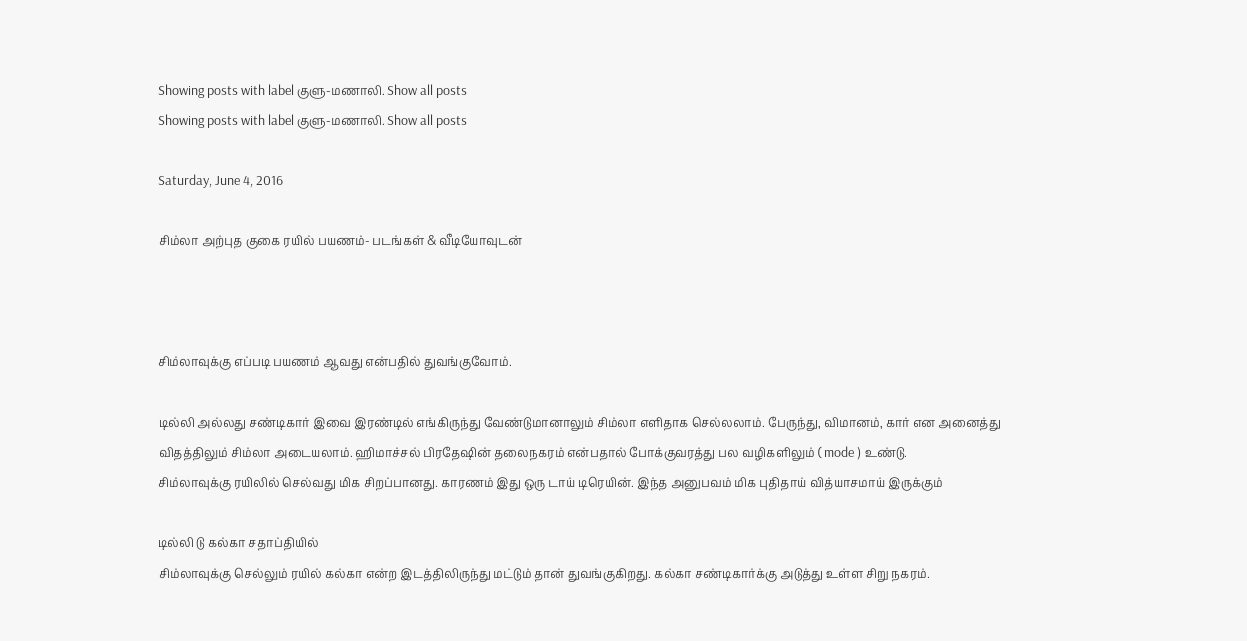Showing posts with label குளு-மணாலி. Show all posts
Showing posts with label குளு-மணாலி. Show all posts

Saturday, June 4, 2016

சிம்லா அற்புத குகை ரயில் பயணம்- படங்கள் & வீடியோவுடன்



சிம்லாவுக்கு எப்படி பயணம் ஆவது என்பதில் துவங்குவோம்.

டில்லி அல்லது சண்டிகார் இவை இரண்டில் எங்கிருந்து வேண்டுமானாலும் சிம்லா எளிதாக செல்லலாம். பேருந்து, விமானம், கார் என அனைத்து விதத்திலும் சிம்லா அடையலாம். ஹிமாச்சல் பிரதேஷின் தலைநகரம் என்பதால் போக்குவரத்து பல வழிகளிலும் ( mode ) உண்டு.
சிம்லாவுக்கு ரயிலில் செல்வது மிக சிறப்பானது. காரணம் இது ஒரு டாய் டிரெயின். இந்த அனுபவம் மிக புதிதாய் வித்யாசமாய் இருக்கும்

டில்லி டு கல்கா சதாப்தியில்
சிம்லாவுக்கு செல்லும் ரயில் கல்கா என்ற இடத்திலிருந்து மட்டும் தான் துவங்குகிறது. கல்கா சண்டிகார்க்கு அடுத்து உள்ள சிறு நகரம்.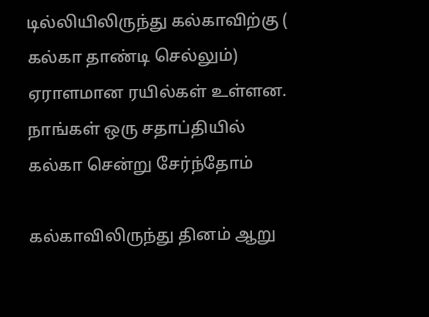டில்லியிலிருந்து கல்காவிற்கு ( கல்கா தாண்டி செல்லும்) ஏராளமான ரயில்கள் உள்ளன. நாங்கள் ஒரு சதாப்தியில் கல்கா சென்று சேர்ந்தோம்

கல்காவிலிருந்து தினம் ஆறு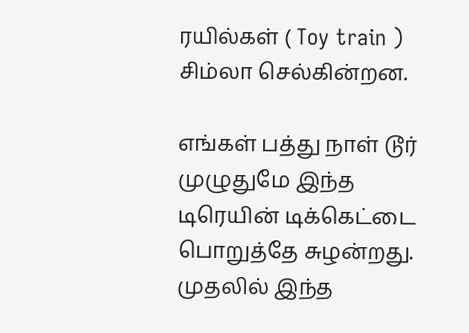ரயில்கள் ( Toy train ) சிம்லா செல்கின்றன.

எங்கள் பத்து நாள் டூர் முழுதுமே இந்த டிரெயின் டிக்கெட்டை பொறுத்தே சுழன்றது. முதலில் இந்த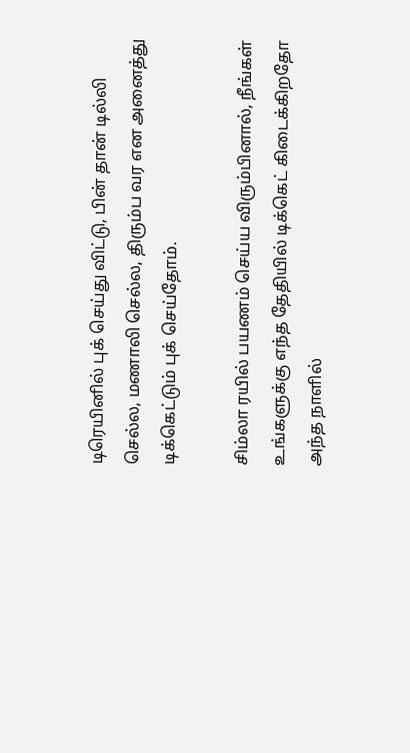டிரெயினில் புக் செய்து விட்டு, பின் தான் டில்லி செல்ல, மணாலி செல்ல, திரும்ப வர என அனைத்து டிக்கெட்டும் புக் செய்தோம்.

சிம்லா ரயில் பயணம் செய்ய விரும்பினால், நீங்கள் உங்களுக்கு எந்த தேதியில் டிக்கெட் கிடைக்கிறதோ அந்த நாளில்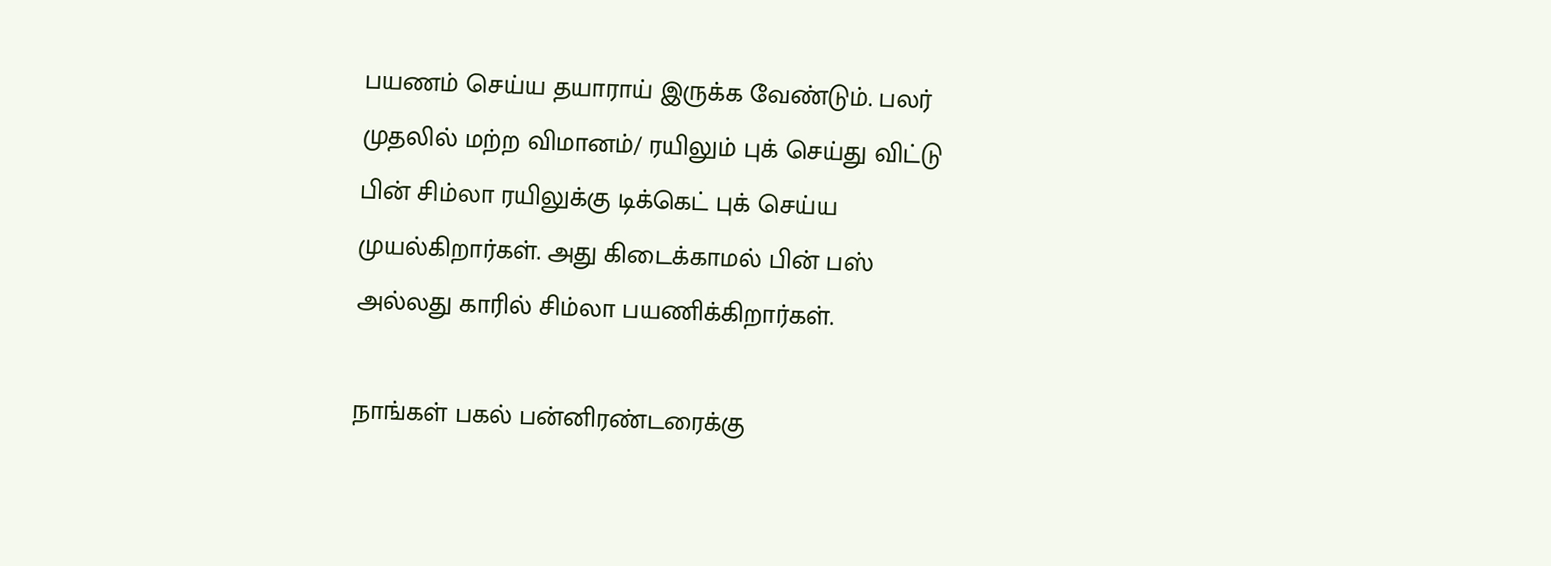பயணம் செய்ய தயாராய் இருக்க வேண்டும். பலர் முதலில் மற்ற விமானம்/ ரயிலும் புக் செய்து விட்டு பின் சிம்லா ரயிலுக்கு டிக்கெட் புக் செய்ய முயல்கிறார்கள். அது கிடைக்காமல் பின் பஸ் அல்லது காரில் சிம்லா பயணிக்கிறார்கள்.

நாங்கள் பகல் பன்னிரண்டரைக்கு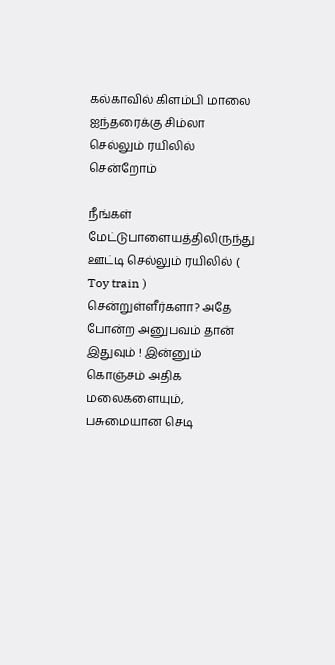கல்காவில் கிளம்பி மாலை ஐந்தரைக்கு சிம்லா செல்லும் ரயிலில் சென்றோம்

நீங்கள் மேட்டுபாளையத்திலிருந்து ஊட்டி செல்லும் ரயிலில் ( Toy train ) சென்றுள்ளீர்களா? அதே போன்ற அனுபவம் தான் இதுவும் ! இன்னும் கொஞ்சம் அதிக மலைகளையும், பசுமையான செடி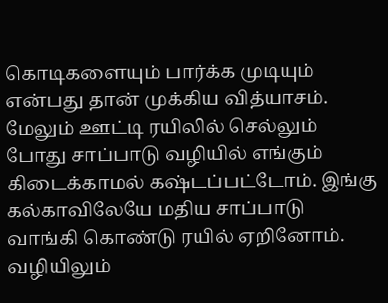கொடிகளையும் பார்க்க முடியும் என்பது தான் முக்கிய வித்யாசம். மேலும் ஊட்டி ரயிலில் செல்லும் போது சாப்பாடு வழியில் எங்கும் கிடைக்காமல் கஷ்டப்பட்டோம். இங்கு கல்காவிலேயே மதிய சாப்பாடு வாங்கி கொண்டு ரயில் ஏறினோம். வழியிலும்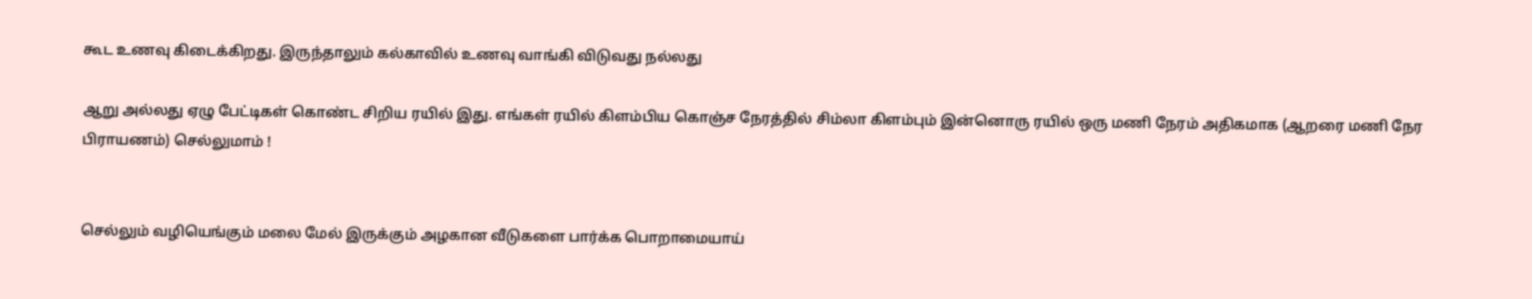கூட உணவு கிடைக்கிறது. இருந்தாலும் கல்காவில் உணவு வாங்கி விடுவது நல்லது

ஆறு அல்லது ஏழு பேட்டிகள் கொண்ட சிறிய ரயில் இது. எங்கள் ரயில் கிளம்பிய கொஞ்ச நேரத்தில் சிம்லா கிளம்பும் இன்னொரு ரயில் ஒரு மணி நேரம் அதிகமாக (ஆறரை மணி நேர பிராயணம்) செல்லுமாம் !


செல்லும் வழியெங்கும் மலை மேல் இருக்கும் அழகான வீடுகளை பார்க்க பொறாமையாய்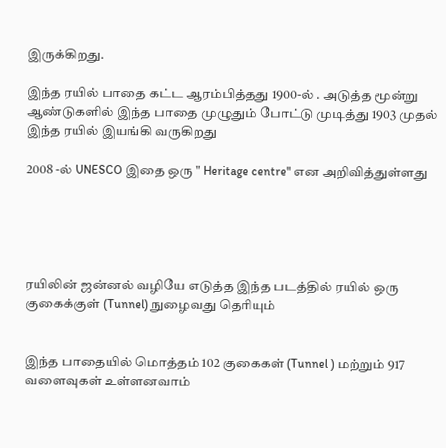இருக்கிறது.

இந்த ரயில் பாதை கட்ட ஆரம்பித்தது 1900-ல் . அடுத்த மூன்று ஆண்டுகளில் இந்த பாதை முழுதும் போட்டு முடித்து 1903 முதல் இந்த ரயில் இயங்கி வருகிறது

2008 -ல் UNESCO இதை ஒரு " Heritage centre" என அறிவித்துள்ளது





ரயிலின் ஜன்னல் வழியே எடுத்த இந்த படத்தில் ரயில் ஒரு குகைக்குள் (Tunnel) நுழைவது தெரியும்


இந்த பாதையில் மொத்தம் 102 குகைகள் (Tunnel ) மற்றும் 917 வளைவுகள் உள்ளனவாம்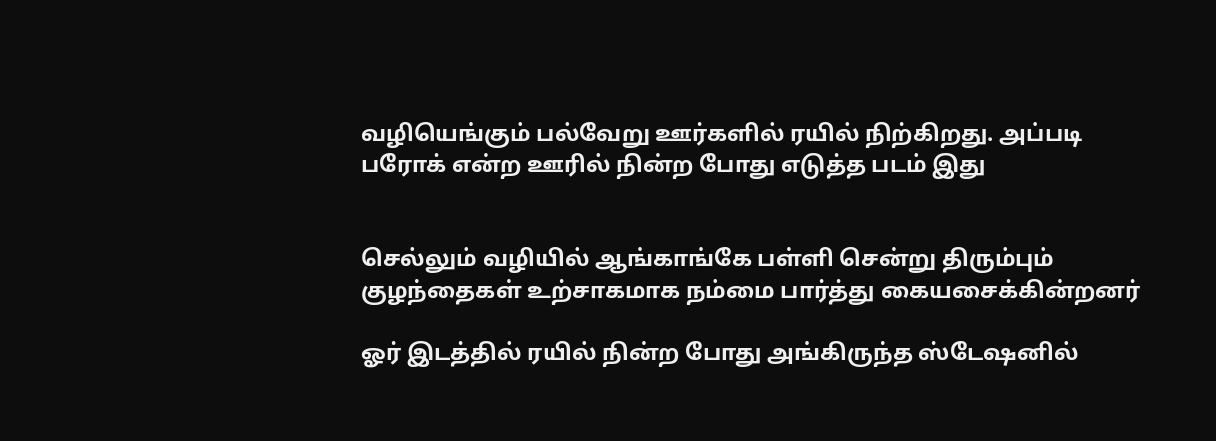வழியெங்கும் பல்வேறு ஊர்களில் ரயில் நிற்கிறது. அப்படி பரோக் என்ற ஊரில் நின்ற போது எடுத்த படம் இது


செல்லும் வழியில் ஆங்காங்கே பள்ளி சென்று திரும்பும் குழந்தைகள் உற்சாகமாக நம்மை பார்த்து கையசைக்கின்றனர்

ஓர் இடத்தில் ரயில் நின்ற போது அங்கிருந்த ஸ்டேஷனில்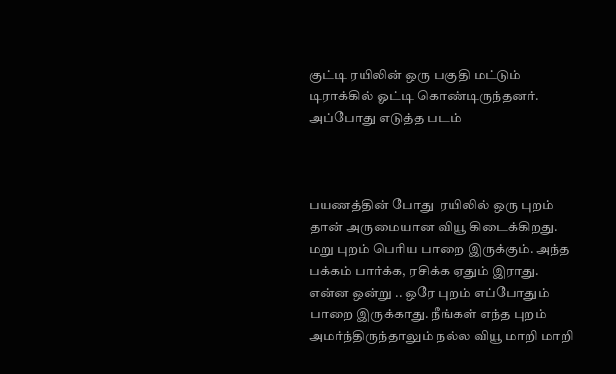குட்டி ரயிலின் ஒரு பகுதி மட்டும் டிராக்கில் ஓட்டி கொண்டிருந்தனர். அப்போது எடுத்த படம்



பயணத்தின் போது  ரயிலில் ஒரு புறம் தான் அருமையான வியூ கிடைக்கிறது. மறு புறம் பெரிய பாறை இருக்கும். அந்த பக்கம் பார்க்க, ரசிக்க ஏதும் இராது. என்ன ஒன்று .. ஒரே புறம் எப்போதும் பாறை இருக்காது. நீங்கள் எந்த புறம் அமர்ந்திருந்தாலும் நல்ல வியூ மாறி மாறி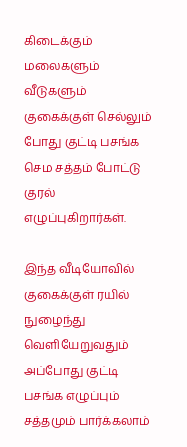கிடைக்கும்
மலைகளும் வீடுகளும்
குகைக்குள் செல்லும் போது குட்டி பசங்க செம சத்தம் போட்டு குரல் எழுப்புகிறார்கள்.

இந்த வீடியோவில் குகைக்குள் ரயில் நுழைந்து வெளியேறுவதும் அப்போது குட்டி பசங்க எழுப்பும் சத்தமும் பார்க்கலாம்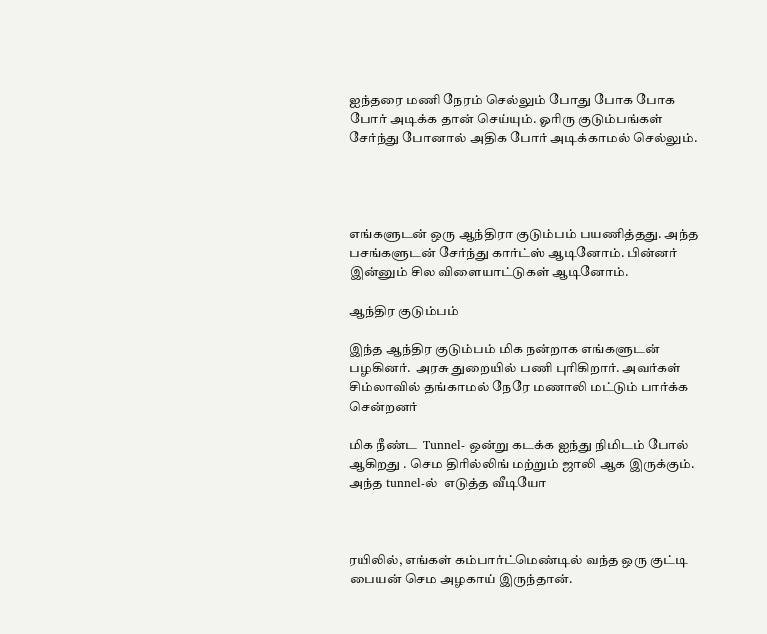ஐந்தரை மணி நேரம் செல்லும் போது போக போக போர் அடிக்க தான் செய்யும். ஓரிரு குடும்பங்கள் சேர்ந்து போனால் அதிக போர் அடிக்காமல் செல்லும்.




எங்களுடன் ஒரு ஆந்திரா குடும்பம் பயணித்தது. அந்த பசங்களுடன் சேர்ந்து கார்ட்ஸ் ஆடினோம். பின்னர் இன்னும் சில விளையாட்டுகள் ஆடினோம்.

ஆந்திர குடும்பம்

இந்த ஆந்திர குடும்பம் மிக நன்றாக எங்களுடன் பழகினர்.  அரசு துறையில் பணி புரிகிறார். அவர்கள் சிம்லாவில் தங்காமல் நேரே மணாலி மட்டும் பார்க்க சென்றனர்

மிக நீண்ட  Tunnel- ஒன்று கடக்க ஐந்து நிமிடம் போல் ஆகிறது . செம திரில்லிங் மற்றும் ஜாலி ஆக இருக்கும். அந்த tunnel-ல்  எடுத்த வீடியோ



ரயிலில், எங்கள் கம்பார்ட்மெண்டில் வந்த ஒரு குட்டி பையன் செம அழகாய் இருந்தான்.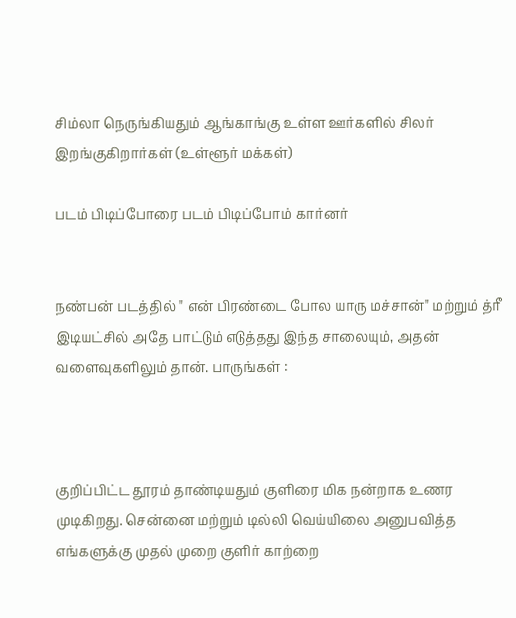சிம்லா நெருங்கியதும் ஆங்காங்கு உள்ள ஊர்களில் சிலர் இறங்குகிறார்கள் (உள்ளூர் மக்கள்)

படம் பிடிப்போரை படம் பிடிப்போம் கார்னர்


நண்பன் படத்தில் " என் பிரண்டை போல யாரு மச்சான்" மற்றும் த்ரீ இடியட்சில் அதே பாட்டும் எடுத்தது இந்த சாலையும், அதன் வளைவுகளிலும் தான். பாருங்கள் :



குறிப்பிட்ட தூரம் தாண்டியதும் குளிரை மிக நன்றாக உணர முடிகிறது. சென்னை மற்றும் டில்லி வெய்யிலை அனுபவித்த எங்களுக்கு முதல் முறை குளிர் காற்றை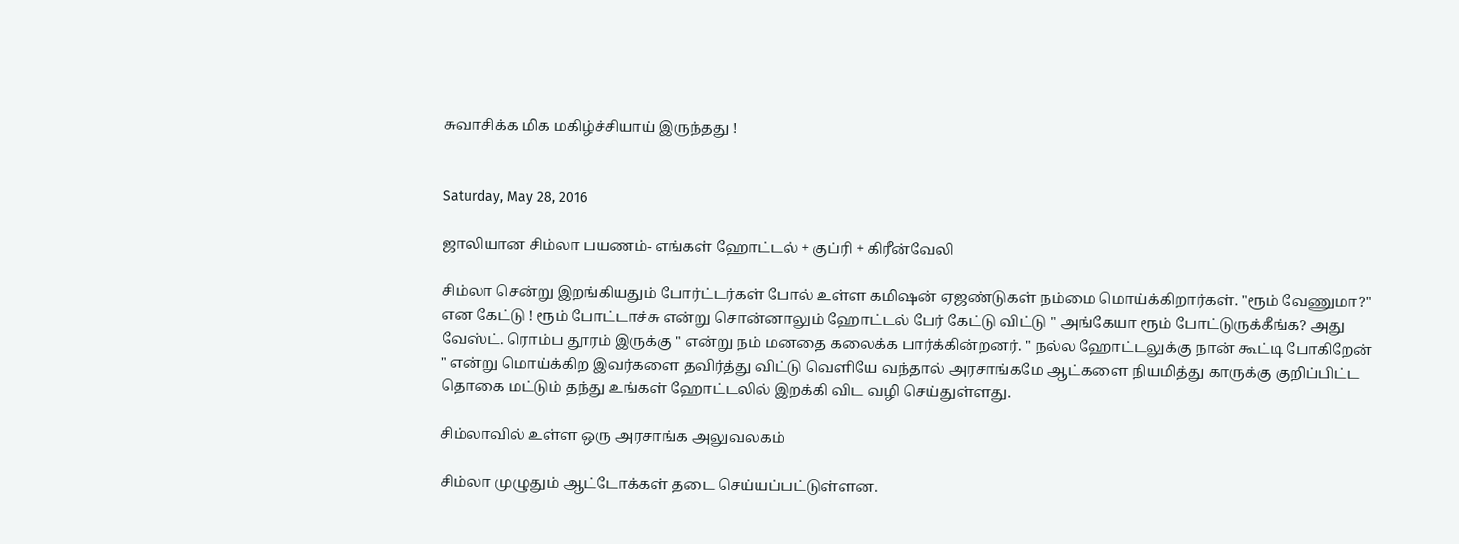சுவாசிக்க மிக மகிழ்ச்சியாய் இருந்தது !


Saturday, May 28, 2016

ஜாலியான சிம்லா பயணம்- எங்கள் ஹோட்டல் + குப்ரி + கிரீன்வேலி

சிம்லா சென்று இறங்கியதும் போர்ட்டர்கள் போல் உள்ள கமிஷன் ஏஜண்டுகள் நம்மை மொய்க்கிறார்கள். "ரூம் வேணுமா?" என கேட்டு ! ரூம் போட்டாச்சு என்று சொன்னாலும் ஹோட்டல் பேர் கேட்டு விட்டு " அங்கேயா ரூம் போட்டுருக்கீங்க? அது வேஸ்ட். ரொம்ப தூரம் இருக்கு " என்று நம் மனதை கலைக்க பார்க்கின்றனர். " நல்ல ஹோட்டலுக்கு நான் கூட்டி போகிறேன் " என்று மொய்க்கிற இவர்களை தவிர்த்து விட்டு வெளியே வந்தால் அரசாங்கமே ஆட்களை நியமித்து காருக்கு குறிப்பிட்ட தொகை மட்டும் தந்து உங்கள் ஹோட்டலில் இறக்கி விட வழி செய்துள்ளது.

சிம்லாவில் உள்ள ஒரு அரசாங்க அலுவலகம்

சிம்லா முழுதும் ஆட்டோக்கள் தடை செய்யப்பட்டுள்ளன.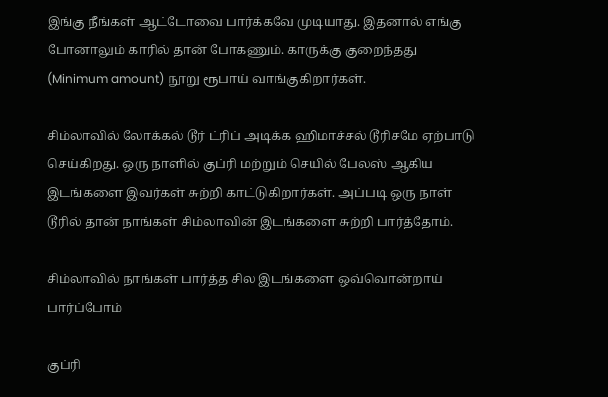இங்கு நீங்கள் ஆட்டோவை பார்க்கவே முடியாது. இதனால் எங்கு போனாலும் காரில் தான் போகணும். காருக்கு குறைந்தது (Minimum amount) நூறு ரூபாய் வாங்குகிறார்கள்.

சிம்லாவில் லோக்கல் டூர் ட்ரிப் அடிக்க ஹிமாச்சல் டூரிசமே ஏற்பாடு செய்கிறது. ஒரு நாளில் குப்ரி மற்றும் செயில் பேலஸ் ஆகிய இடங்களை இவர்கள் சுற்றி காட்டுகிறார்கள். அப்படி ஒரு நாள் டூரில் தான் நாங்கள் சிம்லாவின் இடங்களை சுற்றி பார்த்தோம்.

சிம்லாவில் நாங்கள் பார்த்த சில இடங்களை ஒவ்வொன்றாய் பார்ப்போம்

குப்ரி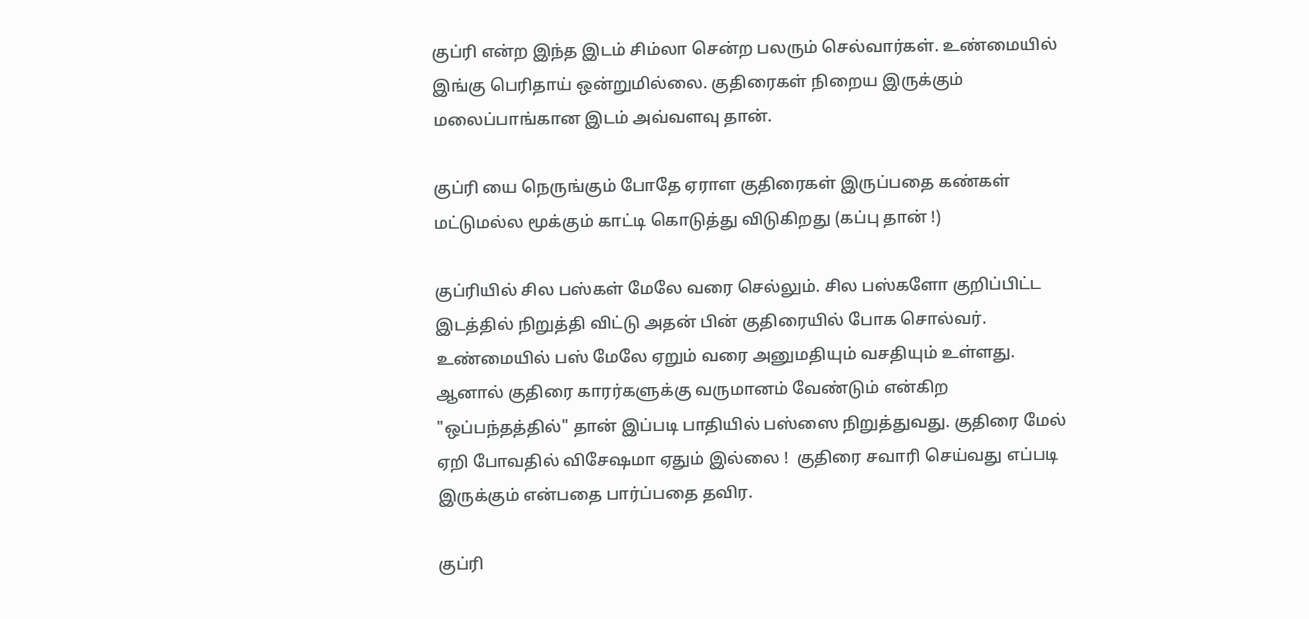குப்ரி என்ற இந்த இடம் சிம்லா சென்ற பலரும் செல்வார்கள். உண்மையில் இங்கு பெரிதாய் ஒன்றுமில்லை. குதிரைகள் நிறைய இருக்கும் மலைப்பாங்கான இடம் அவ்வளவு தான்.

குப்ரி யை நெருங்கும் போதே ஏராள குதிரைகள் இருப்பதை கண்கள் மட்டுமல்ல மூக்கும் காட்டி கொடுத்து விடுகிறது (கப்பு தான் !)

குப்ரியில் சில பஸ்கள் மேலே வரை செல்லும். சில பஸ்களோ குறிப்பிட்ட இடத்தில் நிறுத்தி விட்டு அதன் பின் குதிரையில் போக சொல்வர். உண்மையில் பஸ் மேலே ஏறும் வரை அனுமதியும் வசதியும் உள்ளது. ஆனால் குதிரை காரர்களுக்கு வருமானம் வேண்டும் என்கிற "ஒப்பந்தத்தில்" தான் இப்படி பாதியில் பஸ்ஸை நிறுத்துவது. குதிரை மேல் ஏறி போவதில் விசேஷமா ஏதும் இல்லை !  குதிரை சவாரி செய்வது எப்படி இருக்கும் என்பதை பார்ப்பதை தவிர.

குப்ரி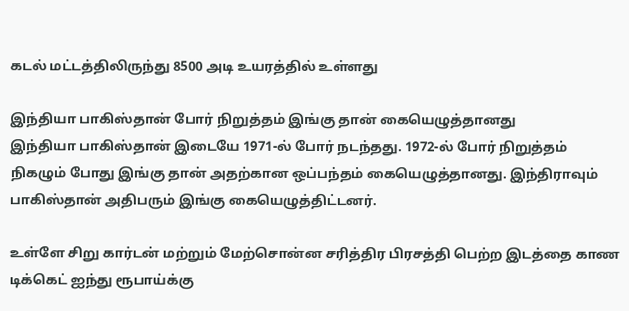கடல் மட்டத்திலிருந்து 8500 அடி உயரத்தில் உள்ளது

இந்தியா பாகிஸ்தான் போர் நிறுத்தம் இங்கு தான் கையெழுத்தானது
இந்தியா பாகிஸ்தான் இடையே 1971-ல் போர் நடந்தது. 1972-ல் போர் நிறுத்தம் நிகழும் போது இங்கு தான் அதற்கான ஒப்பந்தம் கையெழுத்தானது. இந்திராவும் பாகிஸ்தான் அதிபரும் இங்கு கையெழுத்திட்டனர்.

உள்ளே சிறு கார்டன் மற்றும் மேற்சொன்ன சரித்திர பிரசத்தி பெற்ற இடத்தை காண டிக்கெட் ஐந்து ரூபாய்க்கு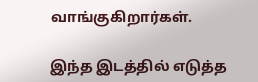வாங்குகிறார்கள்.

இந்த இடத்தில் எடுத்த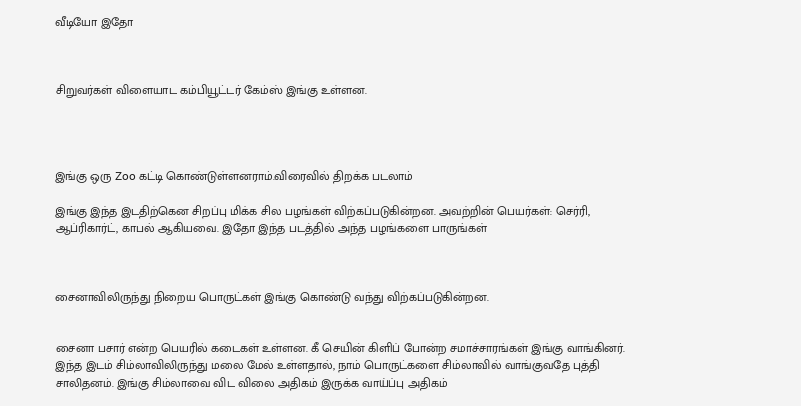வீடியோ இதோ



சிறுவர்கள் விளையாட கம்பியூட்டர் கேம்ஸ் இங்கு உள்ளன.




இங்கு ஒரு Zoo கட்டி கொண்டுள்ளனராம்.விரைவில் திறக்க படலாம்

இங்கு இந்த இடதிற்கென சிறப்பு மிக்க சில பழங்கள் விற்கப்படுகின்றன. அவற்றின் பெயர்கள்: செர்ரி, ஆப்ரிகார்ட், காபல் ஆகியவை. இதோ இந்த படத்தில் அந்த பழங்களை பாருங்கள்



சைனாவிலிருந்து நிறைய பொருட்கள் இங்கு கொண்டு வந்து விற்கப்படுகின்றன.


சைனா பசார் என்ற பெயரில் கடைகள் உள்ளன. கீ செயின் கிளிப் போன்ற சமாச்சாரங்கள் இங்கு வாங்கினர். இந்த இடம் சிம்லாவிலிருந்து மலை மேல் உள்ளதால், நாம் பொருட்களை சிம்லாவில் வாங்குவதே புத்தி சாலிதனம். இங்கு சிம்லாவை விட விலை அதிகம் இருக்க வாய்ப்பு அதிகம்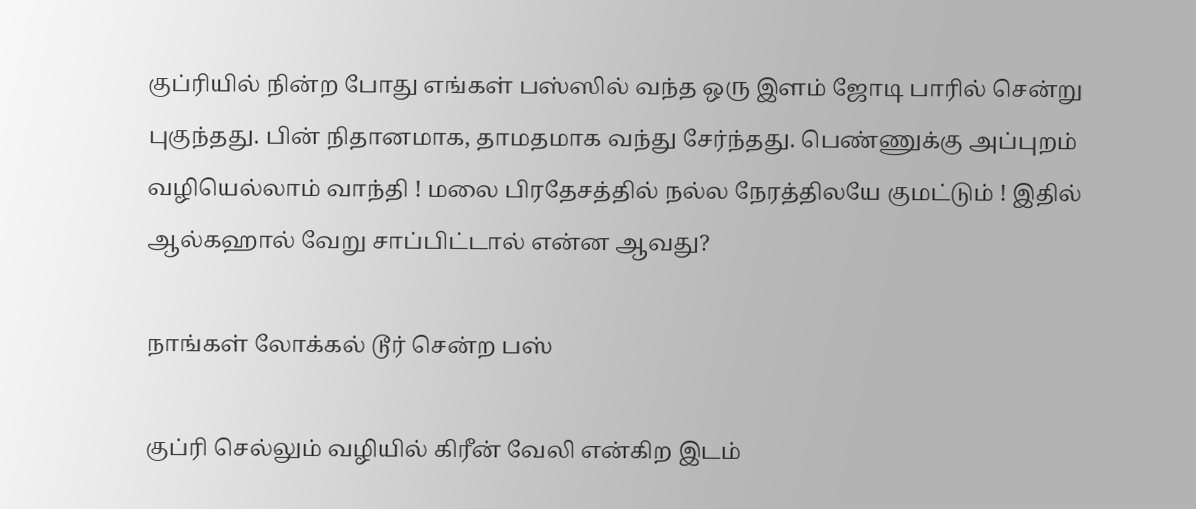குப்ரியில் நின்ற போது எங்கள் பஸ்ஸில் வந்த ஒரு இளம் ஜோடி பாரில் சென்று புகுந்தது. பின் நிதானமாக, தாமதமாக வந்து சேர்ந்தது. பெண்ணுக்கு அப்புறம் வழியெல்லாம் வாந்தி ! மலை பிரதேசத்தில் நல்ல நேரத்திலயே குமட்டும் ! இதில் ஆல்கஹால் வேறு சாப்பிட்டால் என்ன ஆவது?

நாங்கள் லோக்கல் டூர் சென்ற பஸ்

குப்ரி செல்லும் வழியில் கிரீன் வேலி என்கிற இடம்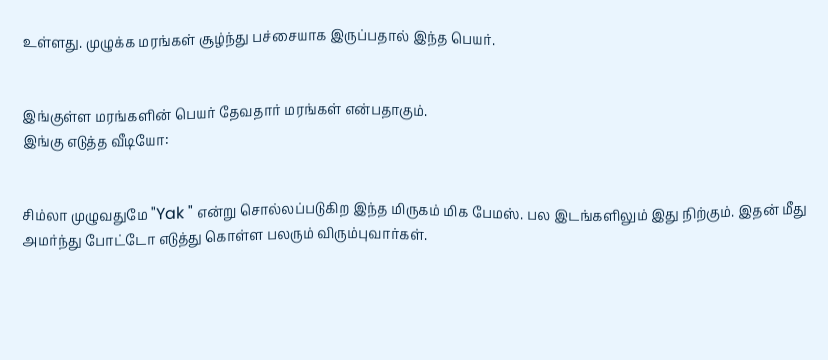உள்ளது. முழுக்க மரங்கள் சூழ்ந்து பச்சையாக இருப்பதால் இந்த பெயர்.


இங்குள்ள மரங்களின் பெயர் தேவதார் மரங்கள் என்பதாகும்.
இங்கு எடுத்த வீடியோ:


சிம்லா முழுவதுமே "Yak " என்று சொல்லப்படுகிற இந்த மிருகம் மிக பேமஸ். பல இடங்களிலும் இது நிற்கும். இதன் மீது அமர்ந்து போட்டோ எடுத்து கொள்ள பலரும் விரும்புவார்கள்.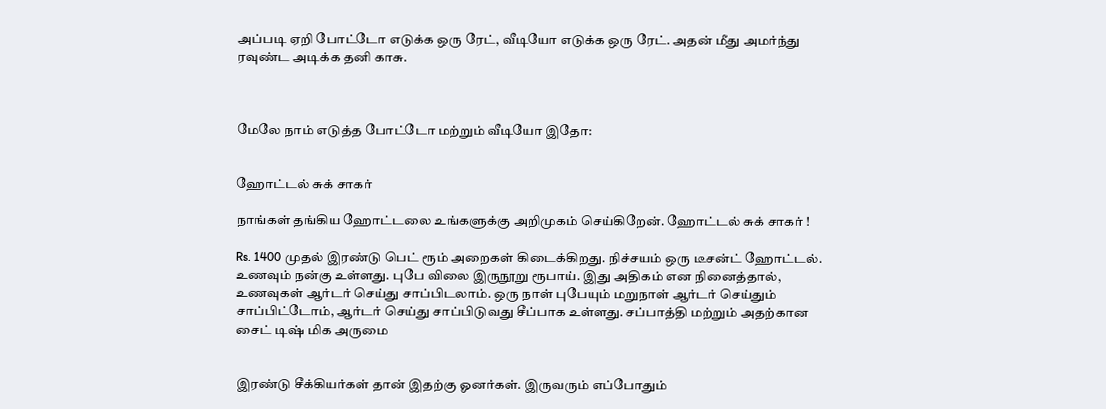அப்படி ஏறி போட்டோ எடுக்க ஒரு ரேட், வீடியோ எடுக்க ஒரு ரேட். அதன் மீது அமர்ந்து ரவுண்ட அடிக்க தனி காசு.



மேலே நாம் எடுத்த போட்டோ மற்றும் வீடியோ இதோ:


ஹோட்டல் சுக் சாகர்

நாங்கள் தங்கிய ஹோட்டலை உங்களுக்கு அறிமுகம் செய்கிறேன். ஹோட்டல் சுக் சாகர் !

Rs. 1400 முதல் இரண்டு பெட் ரூம் அறைகள் கிடைக்கிறது. நிச்சயம் ஒரு டீசன்ட் ஹோட்டல். உணவும் நன்கு உள்ளது. புபே விலை இருநூறு ரூபாய். இது அதிகம் என நினைத்தால், உணவுகள் ஆர்டர் செய்து சாப்பிடலாம். ஒரு நாள் புபேயும் மறுநாள் ஆர்டர் செய்தும் சாப்பிட்டோம், ஆர்டர் செய்து சாப்பிடுவது சீப்பாக உள்ளது. சப்பாத்தி மற்றும் அதற்கான சைட் டிஷ் மிக அருமை


இரண்டு சீக்கியர்கள் தான் இதற்கு ஓனர்கள். இருவரும் எப்போதும்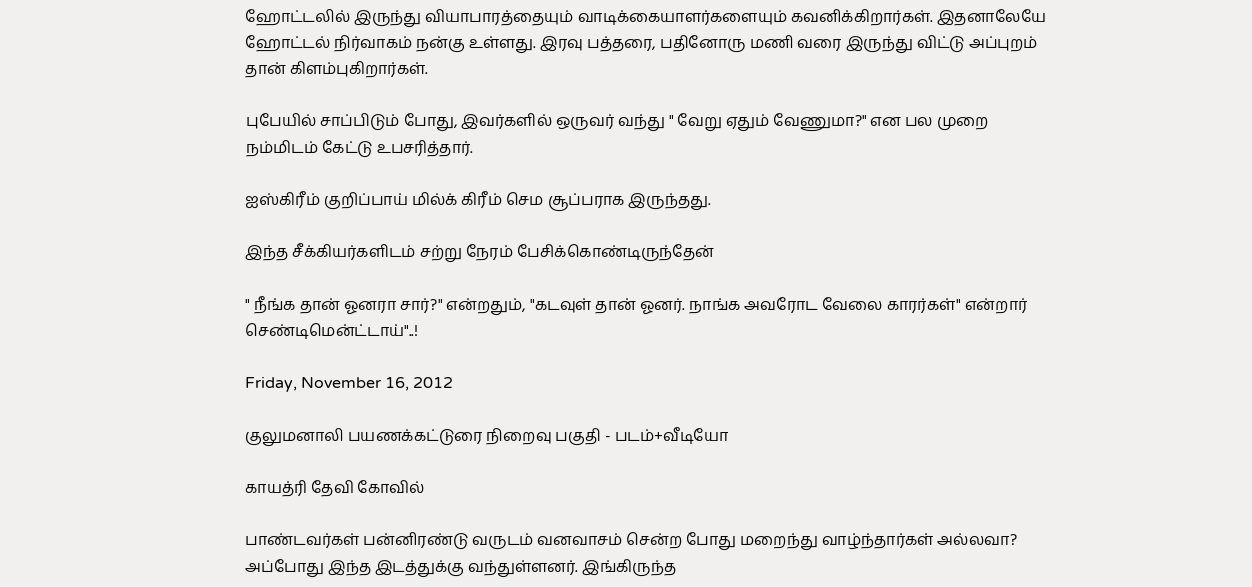ஹோட்டலில் இருந்து வியாபாரத்தையும் வாடிக்கையாளர்களையும் கவனிக்கிறார்கள். இதனாலேயே ஹோட்டல் நிர்வாகம் நன்கு உள்ளது. இரவு பத்தரை, பதினோரு மணி வரை இருந்து விட்டு அப்புறம் தான் கிளம்புகிறார்கள்.

புபேயில் சாப்பிடும் போது, இவர்களில் ஒருவர் வந்து " வேறு ஏதும் வேணுமா?" என பல முறை நம்மிடம் கேட்டு உபசரித்தார்.

ஐஸ்கிரீம் குறிப்பாய் மில்க் கிரீம் செம சூப்பராக இருந்தது.

இந்த சீக்கியர்களிடம் சற்று நேரம் பேசிக்கொண்டிருந்தேன்

" நீங்க தான் ஓனரா சார்?" என்றதும், "கடவுள் தான் ஓனர். நாங்க அவரோட வேலை காரர்கள்" என்றார் செண்டிமென்ட்டாய்"..!

Friday, November 16, 2012

குலுமனாலி பயணக்கட்டுரை நிறைவு பகுதி - படம்+வீடியோ

காயத்ரி தேவி கோவில்

பாண்டவர்கள் பன்னிரண்டு வருடம் வனவாசம் சென்ற போது மறைந்து வாழ்ந்தார்கள் அல்லவா? அப்போது இந்த இடத்துக்கு வந்துள்ளனர். இங்கிருந்த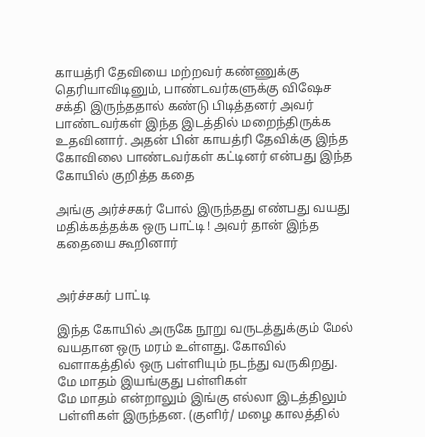காயத்ரி தேவியை மற்றவர் கண்ணுக்கு தெரியாவிடினும், பாண்டவர்களுக்கு விஷேச சக்தி இருந்ததால் கண்டு பிடித்தனர் அவர் பாண்டவர்கள் இந்த இடத்தில் மறைந்திருக்க உதவினார். அதன் பின் காயத்ரி தேவிக்கு இந்த கோவிலை பாண்டவர்கள் கட்டினர் என்பது இந்த கோயில் குறித்த கதை

அங்கு அர்ச்சகர் போல் இருந்தது எண்பது வயது மதிக்கத்தக்க ஒரு பாட்டி ! அவர் தான் இந்த கதையை கூறினார்


அர்ச்சகர் பாட்டி

இந்த கோயில் அருகே நூறு வருடத்துக்கும் மேல் வயதான ஒரு மரம் உள்ளது. கோவில் வளாகத்தில் ஒரு பள்ளியும் நடந்து வருகிறது.
மே மாதம் இயங்குது பள்ளிகள்
மே மாதம் என்றாலும் இங்கு எல்லா இடத்திலும் பள்ளிகள் இருந்தன. (குளிர்/ மழை காலத்தில்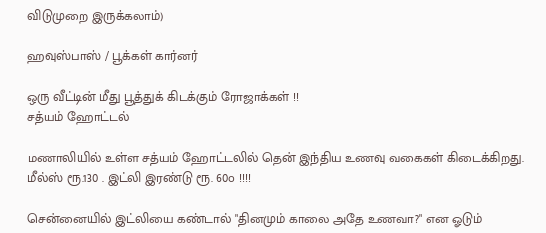விடுமுறை இருக்கலாம்)

ஹவுஸ்பாஸ் / பூக்கள் கார்னர்

ஒரு வீட்டின் மீது பூத்துக் கிடக்கும் ரோஜாக்கள் !!
சத்யம் ஹோட்டல்

மணாலியில் உள்ள சத்யம் ஹோட்டலில் தென் இந்திய உணவு வகைகள் கிடைக்கிறது. மீல்ஸ் ரூ.130 . இட்லி இரண்டு ரூ. 60௦ !!!!

சென்னையில் இட்லியை கண்டால் "தினமும் காலை அதே உணவா?" என ஓடும்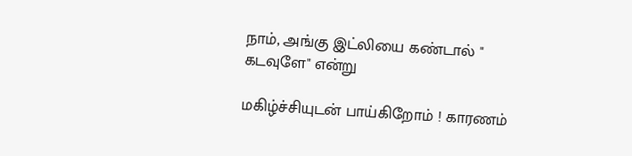நாம், அங்கு இட்லியை கண்டால் " கடவுளே" என்று

மகிழ்ச்சியுடன் பாய்கிறோம் ! காரணம்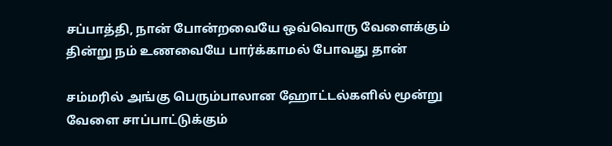சப்பாத்தி, நான் போன்றவையே ஒவ்வொரு வேளைக்கும் தின்று நம் உணவையே பார்க்காமல் போவது தான்

சம்மரில் அங்கு பெரும்பாலான ஹோட்டல்களில் மூன்று வேளை சாப்பாட்டுக்கும்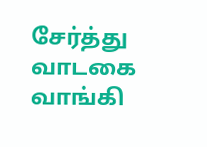சேர்த்து வாடகை வாங்கி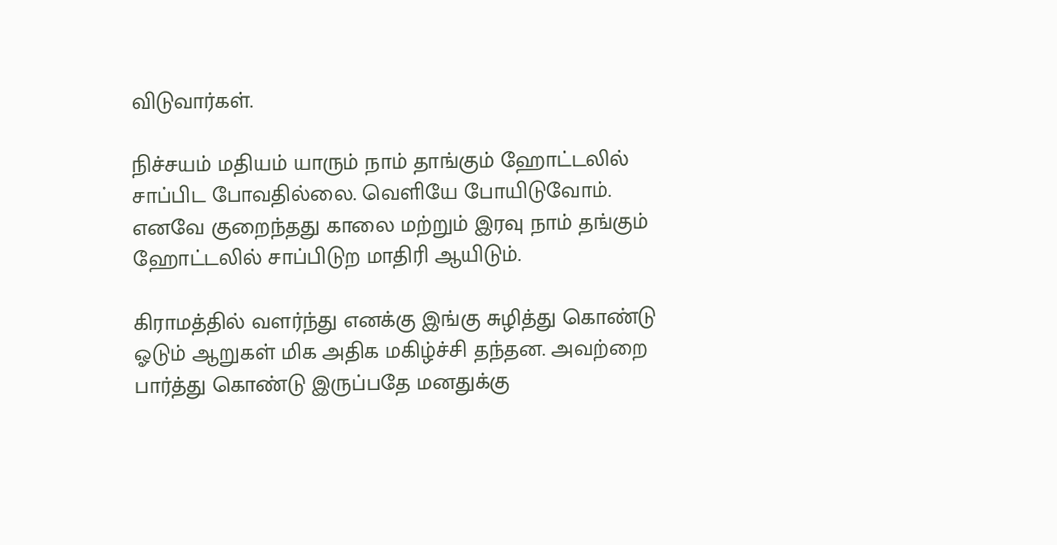விடுவார்கள்.

நிச்சயம் மதியம் யாரும் நாம் தாங்கும் ஹோட்டலில் சாப்பிட போவதில்லை. வெளியே போயிடுவோம். எனவே குறைந்தது காலை மற்றும் இரவு நாம் தங்கும் ஹோட்டலில் சாப்பிடுற மாதிரி ஆயிடும்.

கிராமத்தில் வளர்ந்து எனக்கு இங்கு சுழித்து கொண்டு ஓடும் ஆறுகள் மிக அதிக மகிழ்ச்சி தந்தன. அவற்றை பார்த்து கொண்டு இருப்பதே மனதுக்கு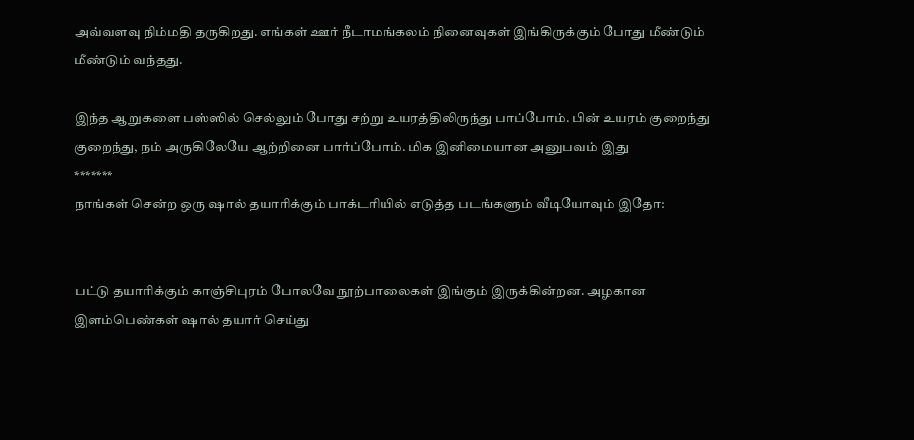அவ்வளவு நிம்மதி தருகிறது. எங்கள் ஊர் நீடாமங்கலம் நினைவுகள் இங்கிருக்கும் போது மீண்டும் மீண்டும் வந்தது.

இந்த ஆறுகளை பஸ்ஸில் செல்லும் போது சற்று உயரத்திலிருந்து பாப்போம். பின் உயரம் குறைந்து குறைந்து, நம் அருகிலேயே ஆற்றினை பார்ப்போம். மிக இனிமையான அனுபவம் இது
*******
நாங்கள் சென்ற ஒரு ஷால் தயாரிக்கும் பாக்டரியில் எடுத்த படங்களும் வீடியோவும் இதோ:


பட்டு தயாரிக்கும் காஞ்சிபுரம் போலவே நூற்பாலைகள் இங்கும் இருக்கின்றன. அழகான இளம்பெண்கள் ஷால் தயார் செய்து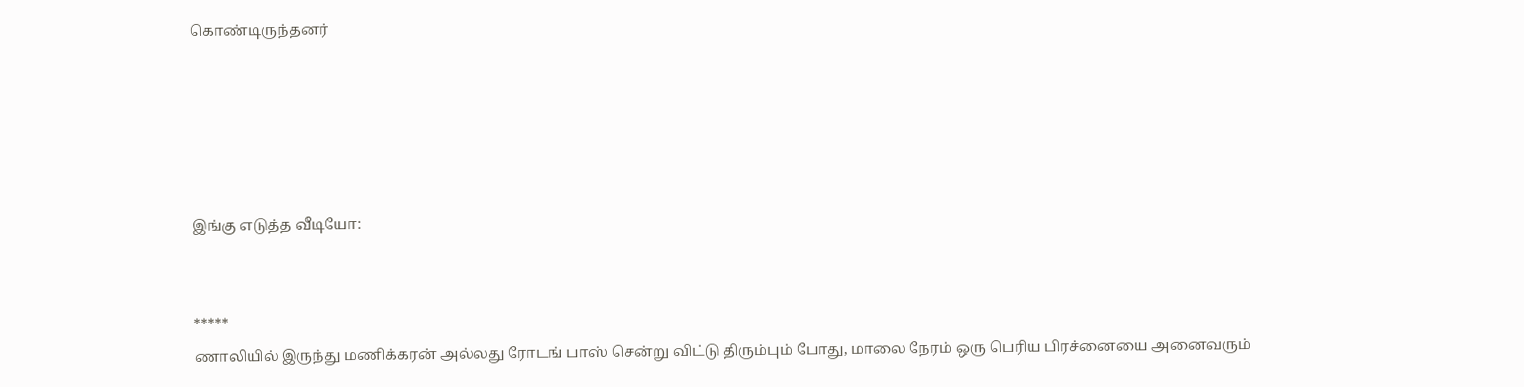கொண்டிருந்தனர்





இங்கு எடுத்த வீடியோ:


*****
ணாலியில் இருந்து மணிக்கரன் அல்லது ரோடங் பாஸ் சென்று விட்டு திரும்பும் போது, மாலை நேரம் ஒரு பெரிய பிரச்னையை அனைவரும்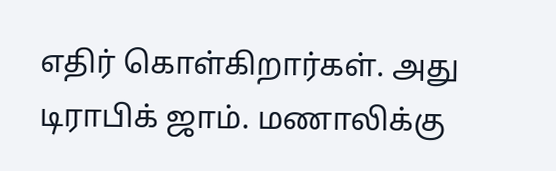எதிர் கொள்கிறார்கள். அது டிராபிக் ஜாம். மணாலிக்கு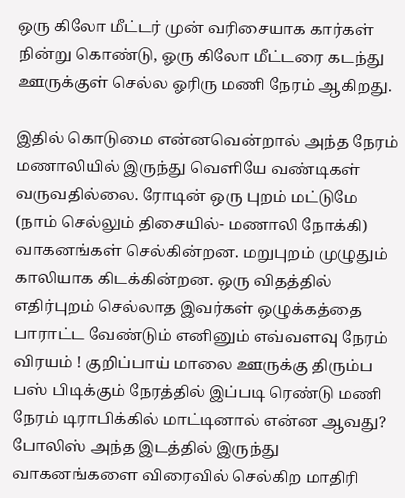ஒரு கிலோ மீட்டர் முன் வரிசையாக கார்கள் நின்று கொண்டு, ஓரு கிலோ மீட்டரை கடந்து ஊருக்குள் செல்ல ஓரிரு மணி நேரம் ஆகிறது.

இதில் கொடுமை என்னவென்றால் அந்த நேரம் மணாலியில் இருந்து வெளியே வண்டிகள் வருவதில்லை. ரோடின் ஒரு புறம் மட்டுமே (நாம் செல்லும் திசையில்- மணாலி நோக்கி) வாகனங்கள் செல்கின்றன. மறுபுறம் முழுதும் காலியாக கிடக்கின்றன. ஒரு விதத்தில் எதிர்புறம் செல்லாத இவர்கள் ஒழுக்கத்தை பாராட்ட வேண்டும் எனினும் எவ்வளவு நேரம் விரயம் ! குறிப்பாய் மாலை ஊருக்கு திரும்ப பஸ் பிடிக்கும் நேரத்தில் இப்படி ரெண்டு மணி நேரம் டிராபிக்கில் மாட்டினால் என்ன ஆவது? போலிஸ் அந்த இடத்தில் இருந்து வாகனங்களை விரைவில் செல்கிற மாதிரி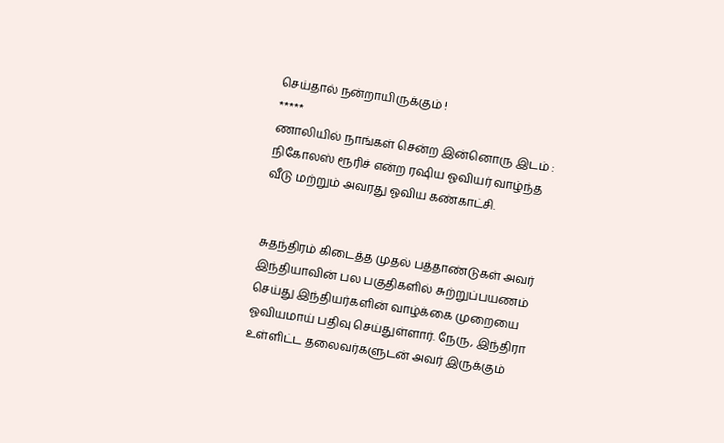செய்தால் நன்றாயிருக்கும் !
*****
ணாலியில் நாங்கள் சென்ற இன்னொரு இடம் : நிகோலஸ் ரூரிச் என்ற ரஷிய ஓவியர் வாழ்ந்த வீடு மற்றும் அவரது ஓவிய கண்காட்சி.


சுதந்திரம் கிடைத்த முதல் பத்தாண்டுகள் அவர் இந்தியாவின் பல பகுதிகளில் சுற்றுப்பயணம் செய்து இந்தியர்களின் வாழ்க்கை முறையை ஓவியமாய் பதிவு செய்துள்ளார். நேரு, இந்திரா உள்ளிட்ட தலைவர்களுடன் அவர் இருக்கும்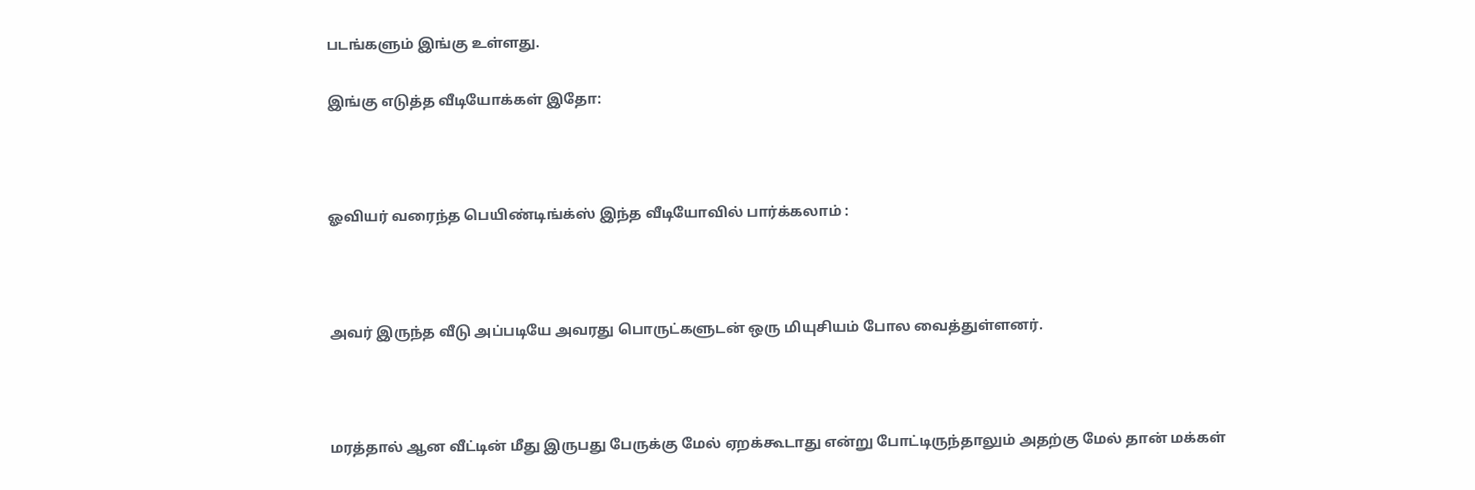படங்களும் இங்கு உள்ளது.

இங்கு எடுத்த வீடியோக்கள் இதோ:



ஓவியர் வரைந்த பெயிண்டிங்க்ஸ் இந்த வீடியோவில் பார்க்கலாம் :



அவர் இருந்த வீடு அப்படியே அவரது பொருட்களுடன் ஒரு மியுசியம் போல வைத்துள்ளனர்.



மரத்தால் ஆன வீட்டின் மீது இருபது பேருக்கு மேல் ஏறக்கூடாது என்று போட்டிருந்தாலும் அதற்கு மேல் தான் மக்கள்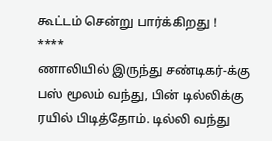கூட்டம் சென்று பார்க்கிறது !
****
ணாலியில் இருந்து சண்டிகர்-க்கு பஸ் மூலம் வந்து, பின் டில்லிக்கு ரயில் பிடித்தோம். டில்லி வந்து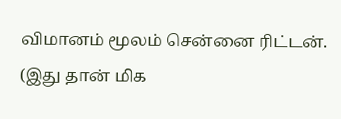விமானம் மூலம் சென்னை ரிட்டன். (இது தான் மிக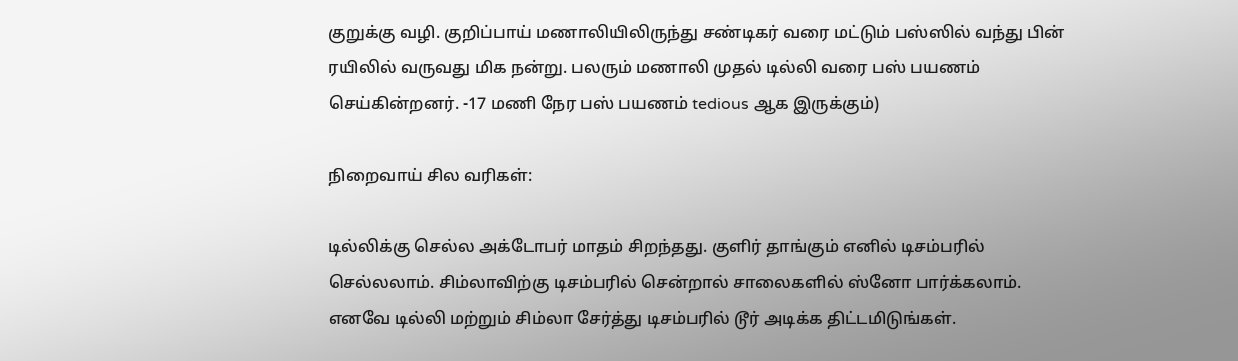குறுக்கு வழி. குறிப்பாய் மணாலியிலிருந்து சண்டிகர் வரை மட்டும் பஸ்ஸில் வந்து பின் ரயிலில் வருவது மிக நன்று. பலரும் மணாலி முதல் டில்லி வரை பஸ் பயணம் செய்கின்றனர். -17 மணி நேர பஸ் பயணம் tedious ஆக இருக்கும்)

நிறைவாய் சில வரிகள்:

டில்லிக்கு செல்ல அக்டோபர் மாதம் சிறந்தது. குளிர் தாங்கும் எனில் டிசம்பரில் செல்லலாம். சிம்லாவிற்கு டிசம்பரில் சென்றால் சாலைகளில் ஸ்னோ பார்க்கலாம். எனவே டில்லி மற்றும் சிம்லா சேர்த்து டிசம்பரில் டூர் அடிக்க திட்டமிடுங்கள்.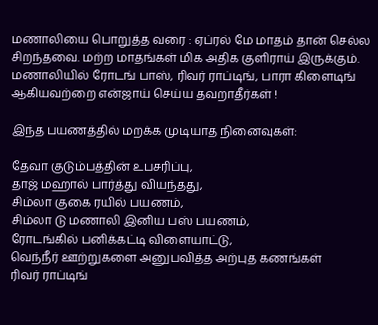மணாலியை பொறுத்த வரை : ஏப்ரல் மே மாதம் தான் செல்ல சிறந்தவை. மற்ற மாதங்கள் மிக அதிக குளிராய் இருக்கும். மணாலியில் ரோடங் பாஸ், ரிவர் ராப்டிங், பாரா கிளைடிங் ஆகியவற்றை என்ஜாய் செய்ய தவறாதீர்கள் !

இந்த பயணத்தில் மறக்க முடியாத நினைவுகள்:

தேவா குடும்பத்தின் உபசரிப்பு,
தாஜ் மஹால் பார்த்து வியந்தது,
சிம்லா குகை ரயில் பயணம்,
சிம்லா டு மணாலி இனிய பஸ் பயணம்,
ரோடங்கில் பனிக்கட்டி விளையாட்டு,
வெந்நீர் ஊற்றுகளை அனுபவித்த அற்புத கணங்கள்
ரிவர் ராப்டிங்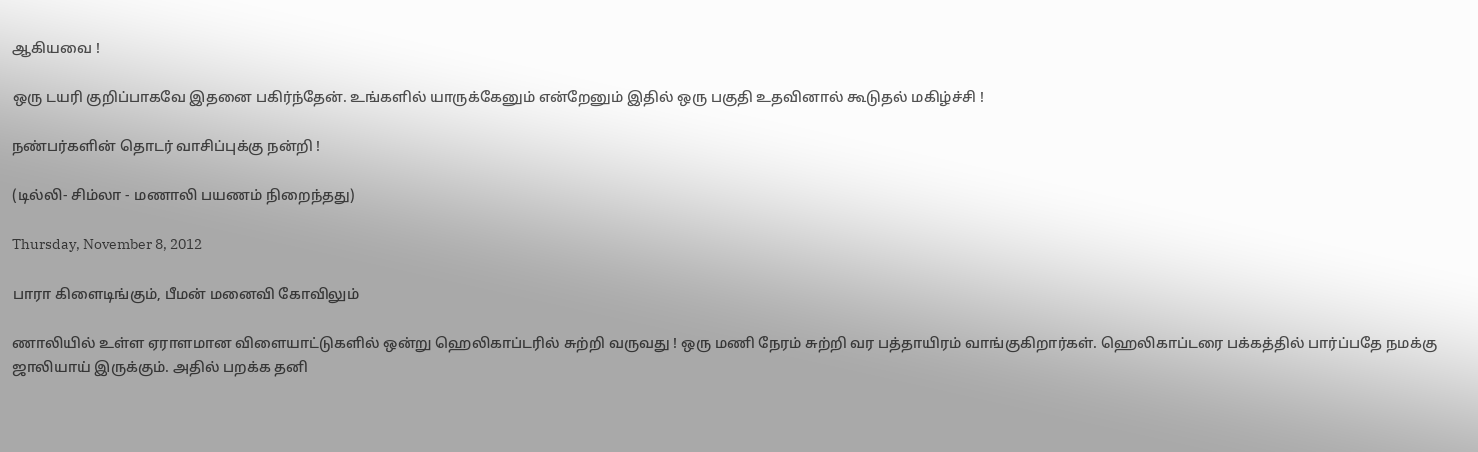ஆகியவை !

ஒரு டயரி குறிப்பாகவே இதனை பகிர்ந்தேன். உங்களில் யாருக்கேனும் என்றேனும் இதில் ஒரு பகுதி உதவினால் கூடுதல் மகிழ்ச்சி !

நண்பர்களின் தொடர் வாசிப்புக்கு நன்றி !

(டில்லி- சிம்லா - மணாலி பயணம் நிறைந்தது)

Thursday, November 8, 2012

பாரா கிளைடிங்கும், பீமன் மனைவி கோவிலும்

ணாலியில் உள்ள ஏராளமான விளையாட்டுகளில் ஒன்று ஹெலிகாப்டரில் சுற்றி வருவது ! ஒரு மணி நேரம் சுற்றி வர பத்தாயிரம் வாங்குகிறார்கள். ஹெலிகாப்டரை பக்கத்தில் பார்ப்பதே நமக்கு ஜாலியாய் இருக்கும். அதில் பறக்க தனி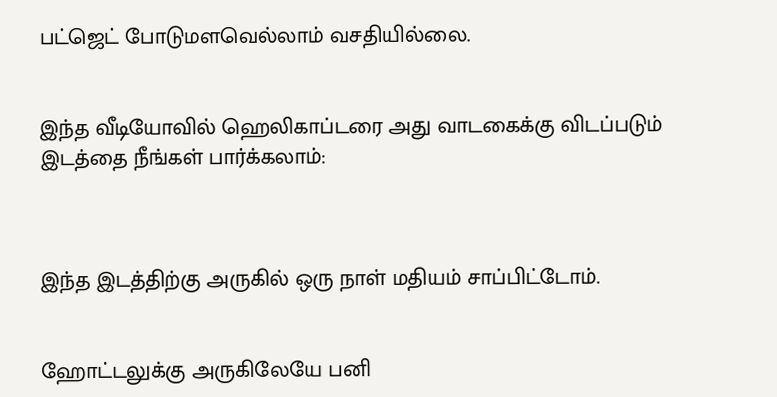பட்ஜெட் போடுமளவெல்லாம் வசதியில்லை.


இந்த வீடியோவில் ஹெலிகாப்டரை அது வாடகைக்கு விடப்படும் இடத்தை நீங்கள் பார்க்கலாம்:



இந்த இடத்திற்கு அருகில் ஒரு நாள் மதியம் சாப்பிட்டோம்.


ஹோட்டலுக்கு அருகிலேயே பனி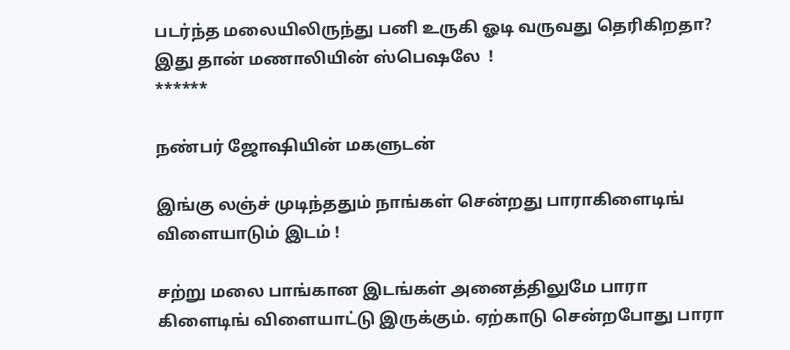படர்ந்த மலையிலிருந்து பனி உருகி ஓடி வருவது தெரிகிறதா? இது தான் மணாலியின் ஸ்பெஷலே  !
******

நண்பர் ஜோஷியின் மகளுடன்

இங்கு லஞ்ச் முடிந்ததும் நாங்கள் சென்றது பாராகிளைடிங் விளையாடும் இடம் !

சற்று மலை பாங்கான இடங்கள் அனைத்திலுமே பாரா கிளைடிங் விளையாட்டு இருக்கும். ஏற்காடு சென்றபோது பாரா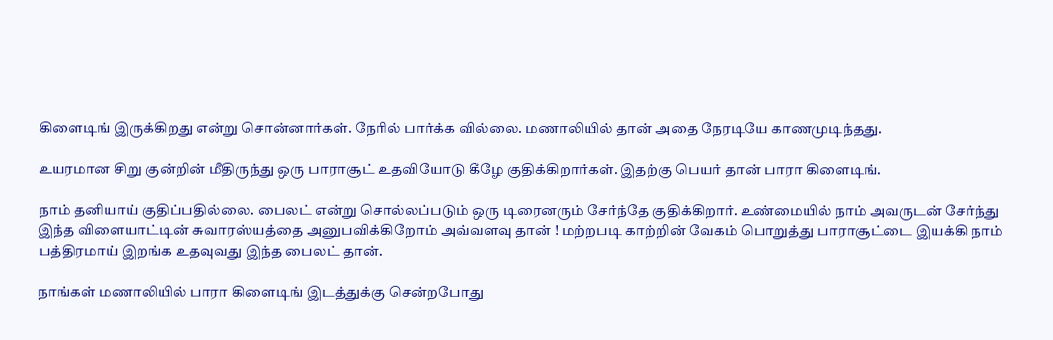கிளைடிங் இருக்கிறது என்று சொன்னார்கள். நேரில் பார்க்க வில்லை. மணாலியில் தான் அதை நேரடியே காணமுடிந்தது.

உயரமான சிறு குன்றின் மீதிருந்து ஒரு பாராசூட் உதவியோடு கீழே குதிக்கிறார்கள். இதற்கு பெயர் தான் பாரா கிளைடிங்.

நாம் தனியாய் குதிப்பதில்லை. பைலட் என்று சொல்லப்படும் ஒரு டிரைனரும் சேர்ந்தே குதிக்கிறார். உண்மையில் நாம் அவருடன் சேர்ந்து இந்த விளையாட்டின் சுவாரஸ்யத்தை அனுபவிக்கிறோம் அவ்வளவு தான் ! மற்றபடி காற்றின் வேகம் பொறுத்து பாராசூட்டை இயக்கி நாம் பத்திரமாய் இறங்க உதவுவது இந்த பைலட் தான்.

நாங்கள் மணாலியில் பாரா கிளைடிங் இடத்துக்கு சென்றபோது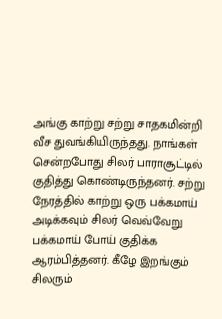அங்கு காற்று சற்று சாதகமின்றி வீச துவங்கியிருந்தது. நாங்கள் சென்றபோது சிலர் பாராசூட்டில் குதித்து கொண்டிருந்தனர். சற்று நேரத்தில் காற்று ஒரு பக்கமாய் அடிக்கவும் சிலர் வெவ்வேறு பக்கமாய் போய் குதிக்க ஆரம்பித்தனர். கீழே இறங்கும் சிலரும்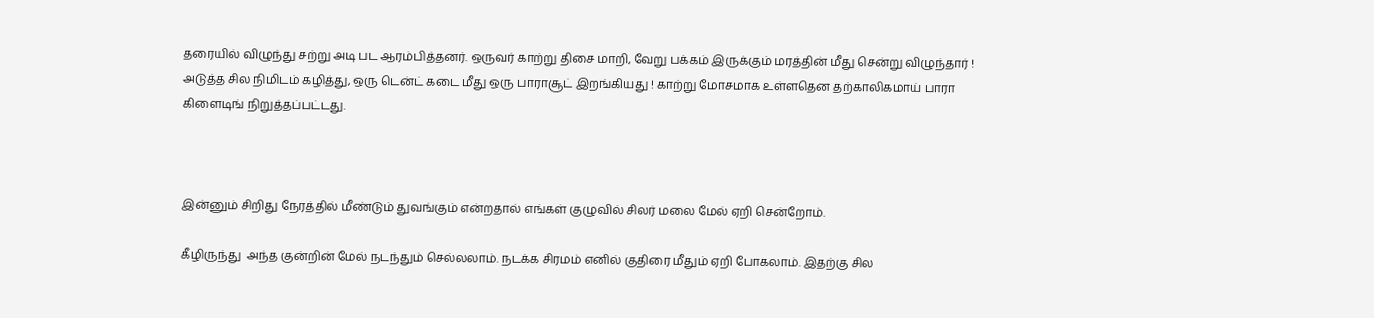தரையில் விழுந்து சற்று அடி பட ஆரம்பித்தனர். ஒருவர் காற்று திசை மாறி, வேறு பக்கம் இருக்கும் மரத்தின் மீது சென்று விழுந்தார் ! அடுத்த சில நிமிடம் கழித்து, ஒரு டென்ட் கடை மீது ஒரு பாராசூட் இறங்கியது ! காற்று மோசமாக உள்ளதென தற்காலிகமாய் பாரா கிளைடிங் நிறுத்தப்பட்டது.



இன்னும் சிறிது நேரத்தில் மீண்டும் துவங்கும் என்றதால் எங்கள் குழுவில் சிலர் மலை மேல் ஏறி சென்றோம்.

கீழிருந்து  அந்த குன்றின் மேல் நடந்தும் செல்லலாம். நடக்க சிரமம் எனில் குதிரை மீதும் ஏறி போகலாம். இதற்கு சில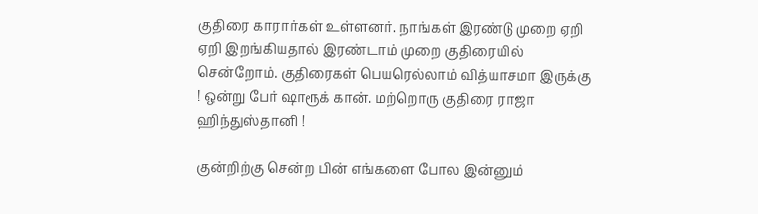குதிரை காரார்கள் உள்ளனர். நாங்கள் இரண்டு முறை ஏறி ஏறி இறங்கியதால் இரண்டாம் முறை குதிரையில் சென்றோம். குதிரைகள் பெயரெல்லாம் வித்யாசமா இருக்கு ! ஒன்று பேர் ஷாரூக் கான். மற்றொரு குதிரை ராஜா ஹிந்துஸ்தானி !

குன்றிற்கு சென்ற பின் எங்களை போல இன்னும்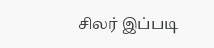சிலர் இப்படி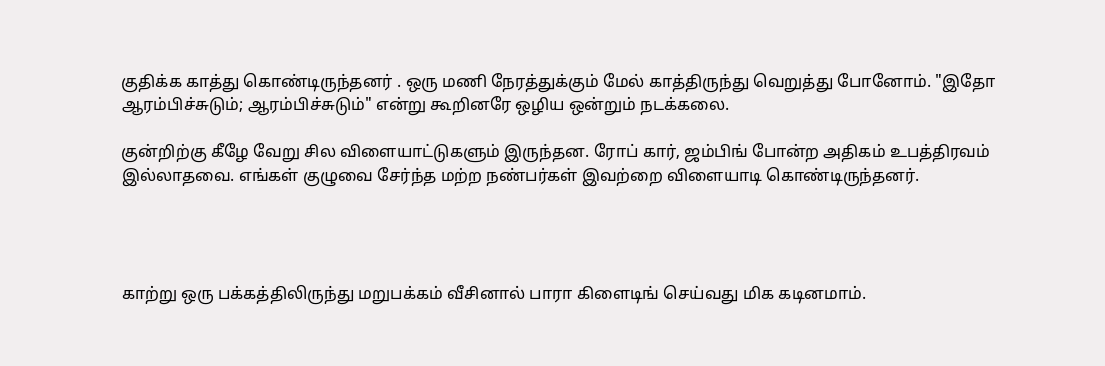குதிக்க காத்து கொண்டிருந்தனர் . ஒரு மணி நேரத்துக்கும் மேல் காத்திருந்து வெறுத்து போனோம். "இதோ ஆரம்பிச்சுடும்; ஆரம்பிச்சுடும்" என்று கூறினரே ஒழிய ஒன்றும் நடக்கலை.

குன்றிற்கு கீழே வேறு சில விளையாட்டுகளும் இருந்தன. ரோப் கார், ஜம்பிங் போன்ற அதிகம் உபத்திரவம் இல்லாதவை. எங்கள் குழுவை சேர்ந்த மற்ற நண்பர்கள் இவற்றை விளையாடி கொண்டிருந்தனர்.




காற்று ஒரு பக்கத்திலிருந்து மறுபக்கம் வீசினால் பாரா கிளைடிங் செய்வது மிக கடினமாம்.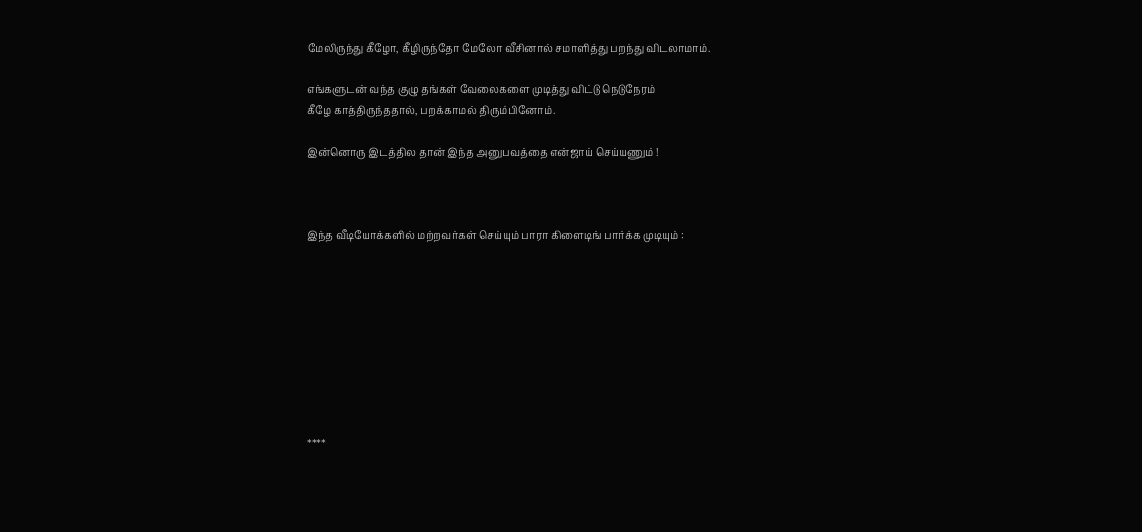மேலிருந்து கீழோ, கீழிருந்தோ மேலோ வீசினால் சமாளித்து பறந்து விடலாமாம்.

எங்களுடன் வந்த குழு தங்கள் வேலைகளை முடித்து விட்டு நெடுநேரம்
கீழே காத்திருந்ததால், பறக்காமல் திரும்பினோம்.

இன்னொரு இடத்தில தான் இந்த அனுபவத்தை என்ஜாய் செய்யணும் !



இந்த வீடியோக்களில் மற்றவர்கள் செய்யும் பாரா கிளைடிங் பார்க்க முடியும் :









****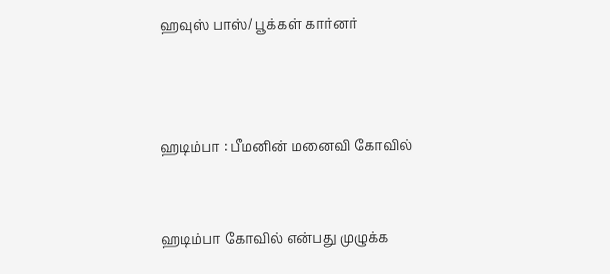ஹவுஸ் பாஸ்/ பூக்கள் கார்னர்



ஹடிம்பா : பீமனின் மனைவி கோவில்


ஹடிம்பா கோவில் என்பது முழுக்க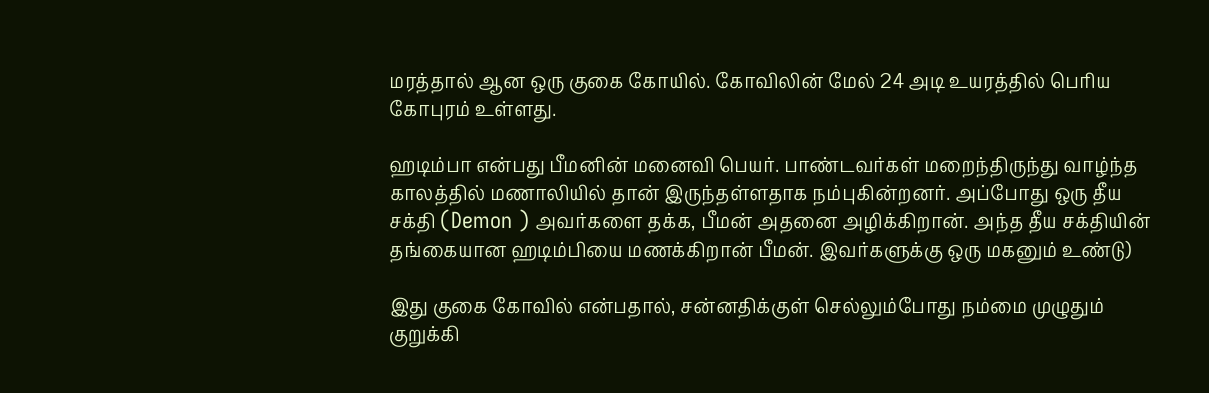மரத்தால் ஆன ஒரு குகை கோயில். கோவிலின் மேல் 24 அடி உயரத்தில் பெரிய கோபுரம் உள்ளது.

ஹடிம்பா என்பது பீமனின் மனைவி பெயர். பாண்டவர்கள் மறைந்திருந்து வாழ்ந்த காலத்தில் மணாலியில் தான் இருந்தள்ளதாக நம்புகின்றனர். அப்போது ஒரு தீய சக்தி (Demon ) அவர்களை தக்க, பீமன் அதனை அழிக்கிறான். அந்த தீய சக்தியின் தங்கையான ஹடிம்பியை மணக்கிறான் பீமன். இவர்களுக்கு ஒரு மகனும் உண்டு)

இது குகை கோவில் என்பதால், சன்னதிக்குள் செல்லும்போது நம்மை முழுதும் குறுக்கி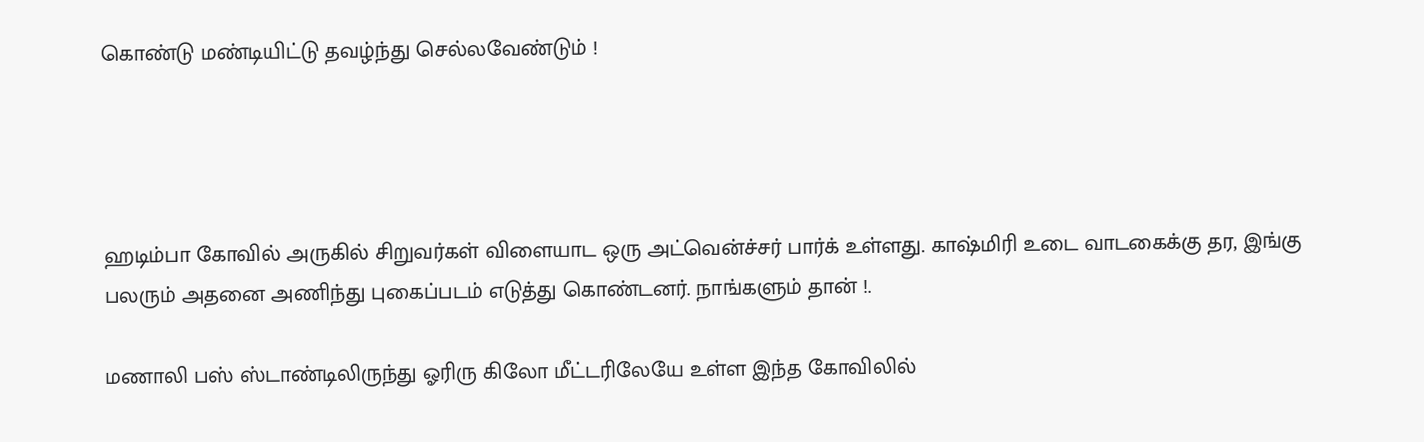கொண்டு மண்டியிட்டு தவழ்ந்து செல்லவேண்டும் !




ஹடிம்பா கோவில் அருகில் சிறுவர்கள் விளையாட ஒரு அட்வென்ச்சர் பார்க் உள்ளது. காஷ்மிரி உடை வாடகைக்கு தர, இங்கு பலரும் அதனை அணிந்து புகைப்படம் எடுத்து கொண்டனர். நாங்களும் தான் !.

மணாலி பஸ் ஸ்டாண்டிலிருந்து ஓரிரு கிலோ மீட்டரிலேயே உள்ள இந்த கோவிலில்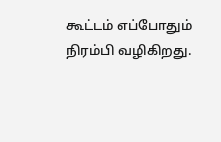கூட்டம் எப்போதும் நிரம்பி வழிகிறது.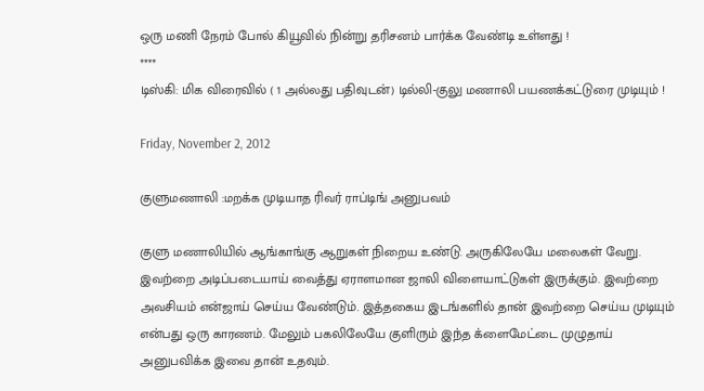ஒரு மணி நேரம் போல் கியூவில் நின்று தரிசனம் பார்க்க வேண்டி உள்ளது !
****
டிஸ்கி: மிக விரைவில் ( 1 அல்லது பதிவுடன்) டில்லி-குலு மணாலி பயணக்கட்டுரை முடியும் !

Friday, November 2, 2012

குளுமணாலி :மறக்க முடியாத ரிவர் ராப்டிங் அனுபவம்

குளு மணாலியில் ஆங்காங்கு ஆறுகள் நிறைய உண்டு. அருகிலேயே மலைகள் வேறு. இவற்றை அடிப்படையாய் வைத்து ஏராளமான ஜாலி விளையாட்டுகள் இருக்கும். இவற்றை அவசியம் என்ஜாய் செய்ய வேண்டும். இத்தகைய இடங்களில் தான் இவற்றை செய்ய முடியும் என்பது ஒரு காரணம். மேலும் பகலிலேயே குளிரும் இந்த க்ளைமேட்டை முழுதாய் அனுபவிக்க இவை தான் உதவும்.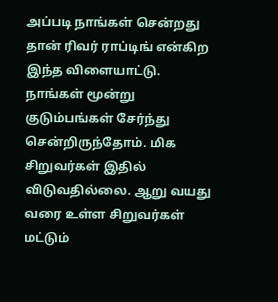அப்படி நாங்கள் சென்றது தான் ரிவர் ராப்டிங் என்கிற இந்த விளையாட்டு. நாங்கள் மூன்று குடும்பங்கள் சேர்ந்து சென்றிருந்தோம். மிக சிறுவர்கள் இதில் விடுவதில்லை. ஆறு வயது வரை உள்ள சிறுவர்கள் மட்டும்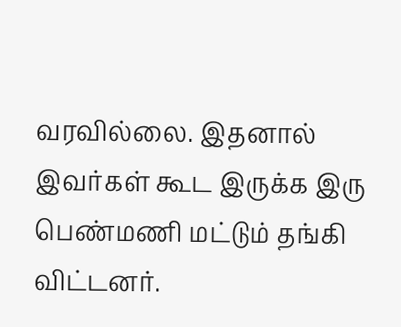வரவில்லை. இதனால் இவர்கள் கூட இருக்க இரு பெண்மணி மட்டும் தங்கி விட்டனர்.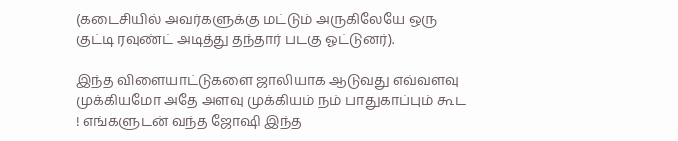(கடைசியில் அவர்களுக்கு மட்டும் அருகிலேயே ஒரு குட்டி ரவுண்ட் அடித்து தந்தார் படகு ஓட்டுனர்).

இந்த விளையாட்டுகளை ஜாலியாக ஆடுவது எவ்வளவு முக்கியமோ அதே அளவு முக்கியம் நம் பாதுகாப்பும் கூட ! எங்களுடன் வந்த ஜோஷி இந்த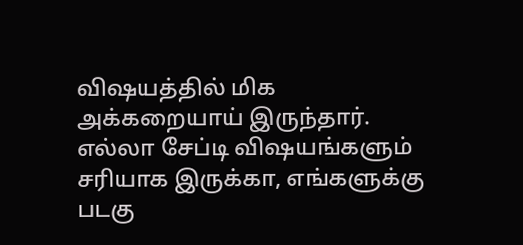விஷயத்தில் மிக அக்கறையாய் இருந்தார். எல்லா சேப்டி விஷயங்களும் சரியாக இருக்கா, எங்களுக்கு படகு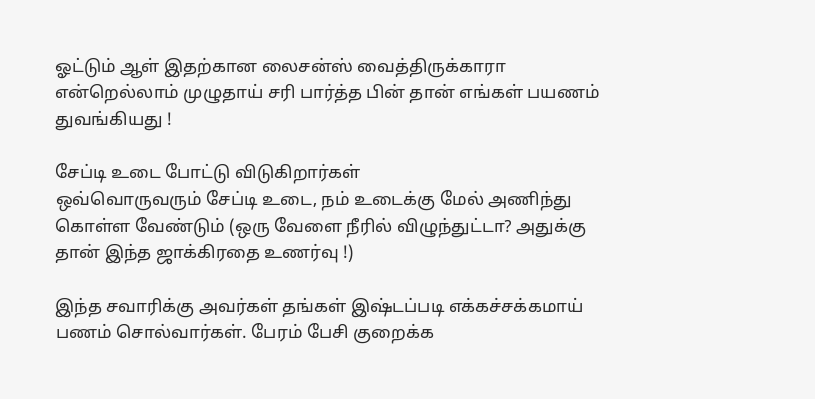ஓட்டும் ஆள் இதற்கான லைசன்ஸ் வைத்திருக்காரா என்றெல்லாம் முழுதாய் சரி பார்த்த பின் தான் எங்கள் பயணம் துவங்கியது !

சேப்டி உடை போட்டு விடுகிறார்கள்
ஒவ்வொருவரும் சேப்டி உடை, நம் உடைக்கு மேல் அணிந்து கொள்ள வேண்டும் (ஒரு வேளை நீரில் விழுந்துட்டா? அதுக்கு தான் இந்த ஜாக்கிரதை உணர்வு !)

இந்த சவாரிக்கு அவர்கள் தங்கள் இஷ்டப்படி எக்கச்சக்கமாய் பணம் சொல்வார்கள். பேரம் பேசி குறைக்க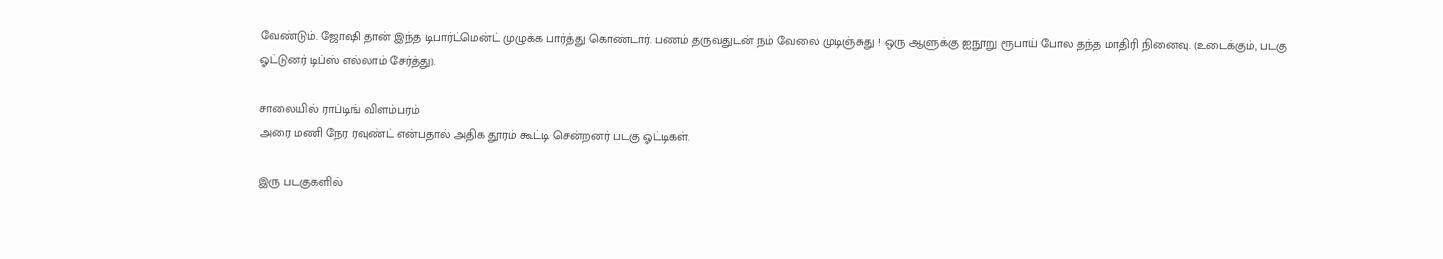வேண்டும். ஜோஷி தான் இந்த டிபார்ட்மென்ட் முழுக்க பார்த்து கொண்டார். பணம் தருவதுடன் நம் வேலை முடிஞ்சுது ! ஒரு ஆளுக்கு ஐநூறு ரூபாய் போல தந்த மாதிரி நினைவு. (உடைக்கும், படகு ஓட்டுனர் டிப்ஸ் எல்லாம் சேர்த்து).

சாலையில் ராப்டிங் விளம்பரம்
அரை மணி நேர ரவுண்ட் என்பதால் அதிக தூரம் கூட்டி சென்றனர் படகு ஓட்டிகள்.

இரு படகுகளில்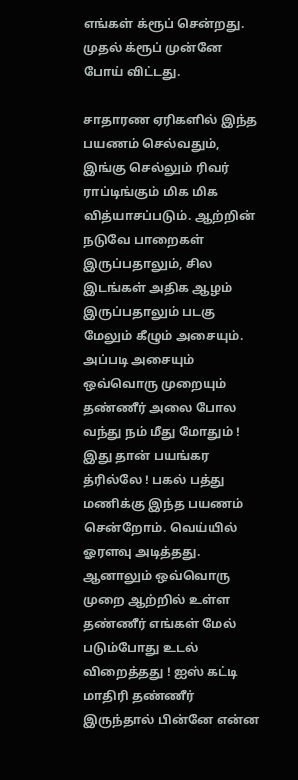எங்கள் க்ரூப் சென்றது. முதல் க்ரூப் முன்னே போய் விட்டது.

சாதாரண ஏரிகளில் இந்த பயணம் செல்வதும், இங்கு செல்லும் ரிவர் ராப்டிங்கும் மிக மிக வித்யாசப்படும். ஆற்றின் நடுவே பாறைகள் இருப்பதாலும், சில இடங்கள் அதிக ஆழம் இருப்பதாலும் படகு மேலும் கீழும் அசையும். அப்படி அசையும் ஒவ்வொரு முறையும் தண்ணீர் அலை போல வந்து நம் மீது மோதும் ! இது தான் பயங்கர த்ரில்லே ! பகல் பத்து மணிக்கு இந்த பயணம் சென்றோம். வெய்யில் ஓரளவு அடித்தது. ஆனாலும் ஒவ்வொரு முறை ஆற்றில் உள்ள தண்ணீர் எங்கள் மேல் படும்போது உடல் விறைத்தது ! ஐஸ் கட்டி மாதிரி தண்ணீர் இருந்தால் பின்னே என்ன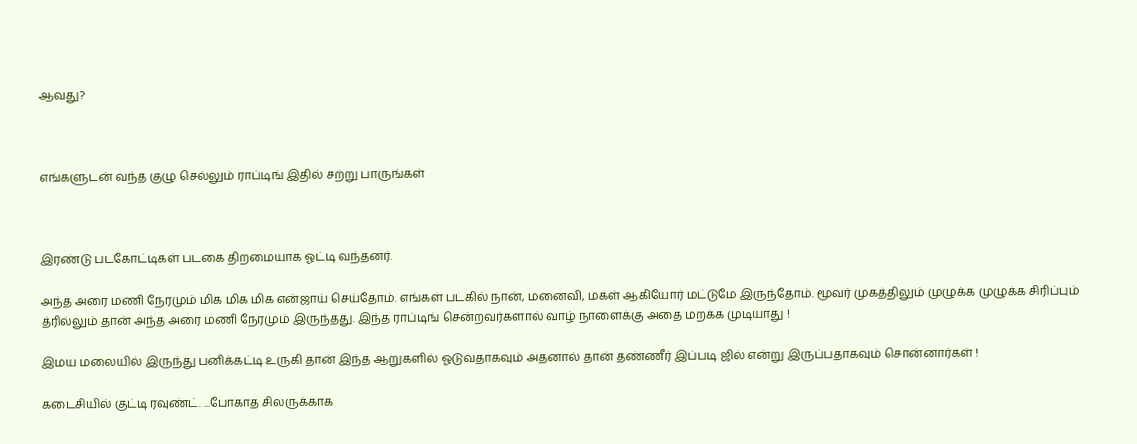ஆவது?



எங்களுடன் வந்த குழு செல்லும் ராப்டிங் இதில் சற்று பாருங்கள்



இரண்டு படகோட்டிகள் படகை திறமையாக ஓட்டி வந்தனர்.

அந்த அரை மணி நேரமும் மிக மிக மிக என்ஜாய் செய்தோம். எங்கள் படகில் நான், மனைவி, மகள் ஆகியோர் மட்டுமே இருந்தோம். மூவர் முகத்திலும் முழுக்க முழுக்க சிரிப்பும் த்ரில்லும் தான் அந்த அரை மணி நேரமும் இருந்தது. இந்த ராப்டிங் சென்றவர்களால் வாழ் நாளைக்கு அதை மறக்க முடியாது !

இமய மலையில் இருந்து பனிக்கட்டி உருகி தான் இந்த ஆறுகளில் ஓடுவதாகவும் அதனால் தான் தண்ணீர் இப்படி ஜில் என்று இருப்பதாகவும் சொன்னார்கள் !

கடைசியில் குட்டி ரவுண்ட். ...போகாத சிலருக்காக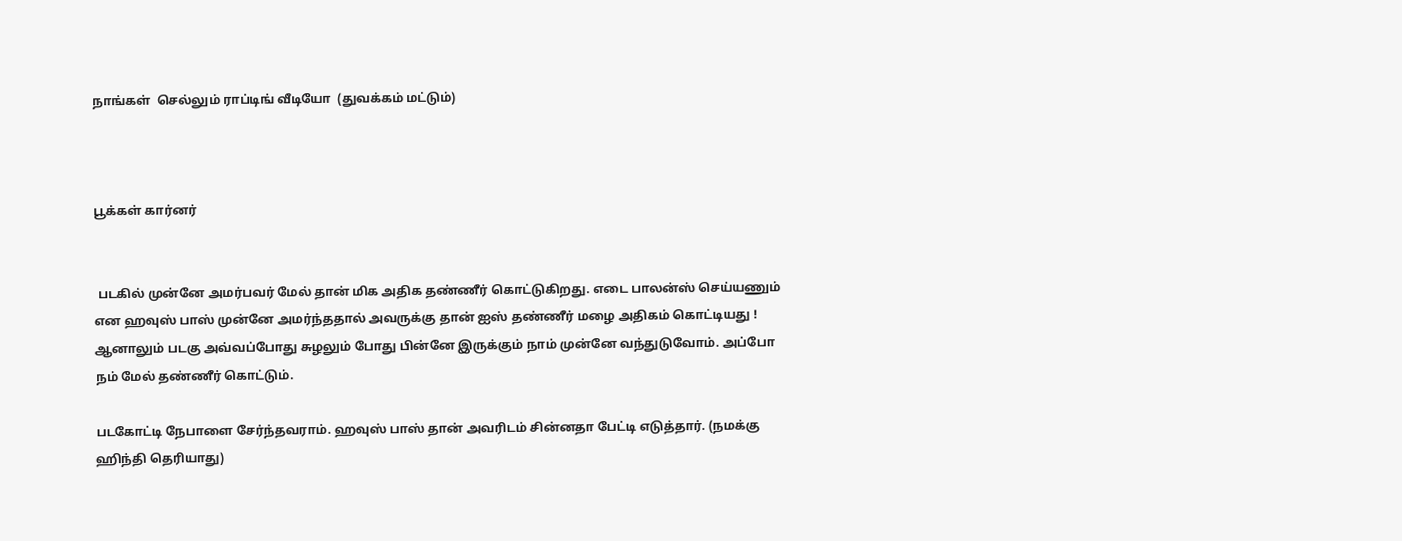நாங்கள்  செல்லும் ராப்டிங் வீடியோ  (துவக்கம் மட்டும்)



பூக்கள் கார்னர்


 படகில் முன்னே அமர்பவர் மேல் தான் மிக அதிக தண்ணீர் கொட்டுகிறது. எடை பாலன்ஸ் செய்யணும் என ஹவுஸ் பாஸ் முன்னே அமர்ந்ததால் அவருக்கு தான் ஐஸ் தண்ணீர் மழை அதிகம் கொட்டியது ! ஆனாலும் படகு அவ்வப்போது சுழலும் போது பின்னே இருக்கும் நாம் முன்னே வந்துடுவோம். அப்போ நம் மேல் தண்ணீர் கொட்டும்.

படகோட்டி நேபாளை சேர்ந்தவராம். ஹவுஸ் பாஸ் தான் அவரிடம் சின்னதா பேட்டி எடுத்தார். (நமக்கு ஹிந்தி தெரியாது)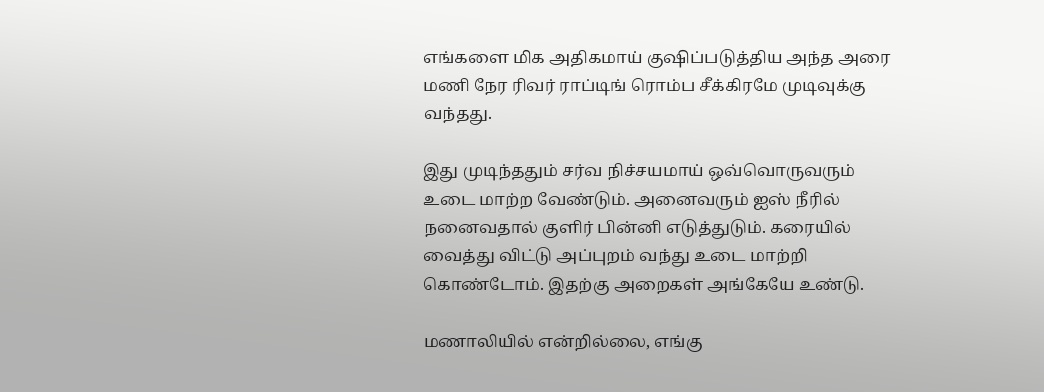எங்களை மிக அதிகமாய் குஷிப்படுத்திய அந்த அரை மணி நேர ரிவர் ராப்டிங் ரொம்ப சீக்கிரமே முடிவுக்கு வந்தது.

இது முடிந்ததும் சர்வ நிச்சயமாய் ஒவ்வொருவரும் உடை மாற்ற வேண்டும். அனைவரும் ஐஸ் நீரில் நனைவதால் குளிர் பின்னி எடுத்துடும். கரையில் வைத்து விட்டு அப்புறம் வந்து உடை மாற்றி கொண்டோம். இதற்கு அறைகள் அங்கேயே உண்டு.

மணாலியில் என்றில்லை, எங்கு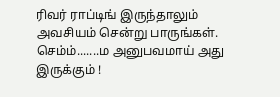ரிவர் ராப்டிங் இருந்தாலும் அவசியம் சென்று பாருங்கள். செம்ம்.......ம அனுபவமாய் அது இருக்கும் !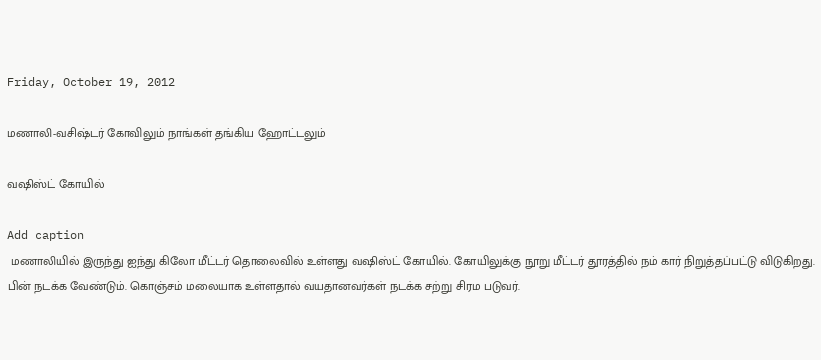Friday, October 19, 2012

மணாலி-வசிஷ்டர் கோவிலும் நாங்கள் தங்கிய ஹோட்டலும்

வஷிஸ்ட் கோயில்

Add caption
 மணாலியில் இருந்து ஐந்து கிலோ மீட்டர் தொலைவில் உள்ளது வஷிஸ்ட் கோயில். கோயிலுக்கு நூறு மீட்டர் தூரத்தில் நம் கார் நிறுத்தப்பட்டு விடுகிறது. பின் நடக்க வேண்டும். கொஞ்சம் மலையாக உள்ளதால் வயதானவர்கள் நடக்க சற்று சிரம படுவர்.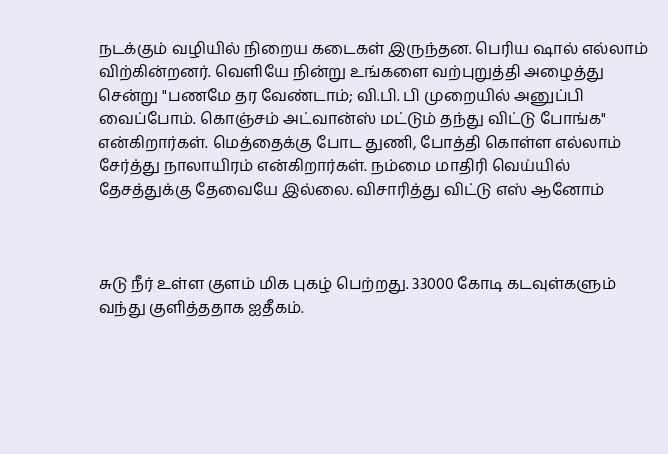நடக்கும் வழியில் நிறைய கடைகள் இருந்தன. பெரிய ஷால் எல்லாம் விற்கின்றனர். வெளியே நின்று உங்களை வற்புறுத்தி அழைத்து சென்று "பணமே தர வேண்டாம்; வி.பி. பி முறையில் அனுப்பி வைப்போம். கொஞ்சம் அட்வான்ஸ் மட்டும் தந்து விட்டு போங்க" என்கிறார்கள். மெத்தைக்கு போட துணி, போத்தி கொள்ள எல்லாம் சேர்த்து நாலாயிரம் என்கிறார்கள். நம்மை மாதிரி வெய்யில் தேசத்துக்கு தேவையே இல்லை. விசாரித்து விட்டு எஸ் ஆனோம்



சுடு நீர் உள்ள குளம் மிக புகழ் பெற்றது. 33000 கோடி கடவுள்களும் வந்து குளித்ததாக ஐதீகம்.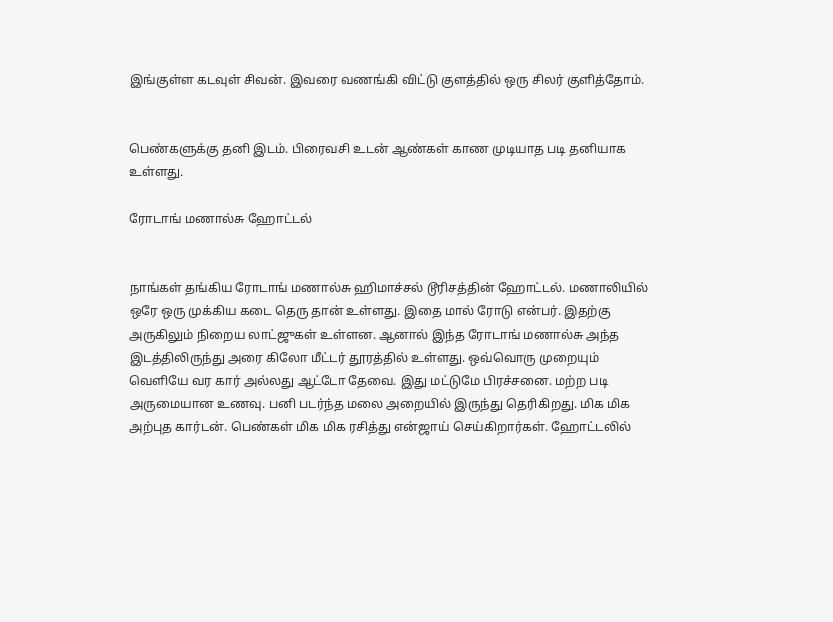இங்குள்ள கடவுள் சிவன். இவரை வணங்கி விட்டு குளத்தில் ஒரு சிலர் குளித்தோம்.


பெண்களுக்கு தனி இடம். பிரைவசி உடன் ஆண்கள் காண முடியாத படி தனியாக உள்ளது.

ரோடாங் மணால்சு ஹோட்டல்


நாங்கள் தங்கிய ரோடாங் மணால்சு ஹிமாச்சல் டூரிசத்தின் ஹோட்டல். மணாலியில் ஒரே ஒரு முக்கிய கடை தெரு தான் உள்ளது. இதை மால் ரோடு என்பர். இதற்கு அருகிலும் நிறைய லாட்ஜுகள் உள்ளன. ஆனால் இந்த ரோடாங் மணால்சு அந்த இடத்திலிருந்து அரை கிலோ மீட்டர் தூரத்தில் உள்ளது. ஒவ்வொரு முறையும் வெளியே வர கார் அல்லது ஆட்டோ தேவை. இது மட்டுமே பிரச்சனை. மற்ற படி அருமையான உணவு. பனி படர்ந்த மலை அறையில் இருந்து தெரிகிறது. மிக மிக அற்புத கார்டன். பெண்கள் மிக மிக ரசித்து என்ஜாய் செய்கிறார்கள். ஹோட்டலில்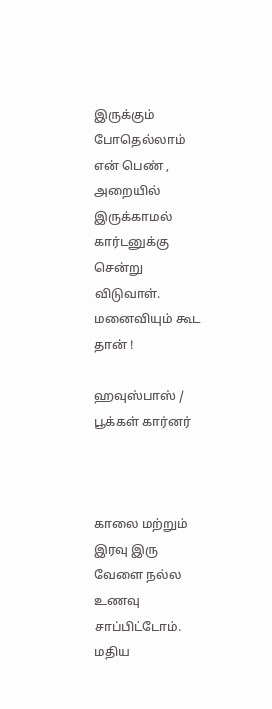இருக்கும் போதெல்லாம் என் பெண் , அறையில் இருக்காமல் கார்டனுக்கு சென்று விடுவாள். மனைவியும் கூட தான் !

ஹவுஸ்பாஸ் / பூக்கள் கார்னர்



காலை மற்றும் இரவு இரு வேளை நல்ல உணவு சாப்பிட்டோம். மதிய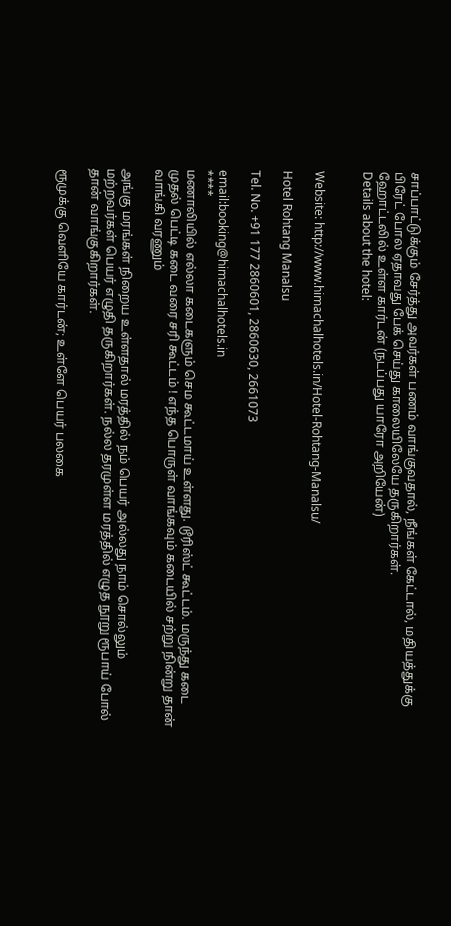சாப்பாட்டுக்கும் சேர்த்து அவர்கள் பணம் வாங்குவதால், நீங்கள் கேட்டால், மதியத்துக்கு பிரேட் போல ஏதாவது பேக் செய்து காலையிலேயே தருகிறார்கள்.
ஹோட்டலில் உள்ள கார்டன் (நடப்பது யாரோ அறியேன்)
Details about the hotel:


Website: http://www.himachalhotels.in/Hotel-Rohtang-Manalsu/

Hotel Rohtang Manalsu

Tel. No. +91 177 2860601, 2860630, 2661073

email:booking@himachalhotels.in
****
மணாலியில் எல்லா கடைகளும் செம கூட்டமாய் உள்ளது. டூரிஸ்ட் கூட்டம். மருந்து கடை முதல் பெட்டி கடை வரை சரி கூட்டம் ! எந்த பொருள் வாங்கவும் கடையில் சற்று நின்று தான் வாங்கி வரணும்

அங்கு மரங்கள் நிறைய உள்ளதால் மரத்தில் நம் பெயர் அல்லது நாம் சொல்லும் மற்றவர்கள் பெயர் எழுதி தருகிறார்கள். நல்ல தரமுள்ள மரத்தில் எழுத நூறு ரூபாய் போல் தான் வாங்குகிறார்கள்.

ரூமுக்கு வெளியே கார்டன்; உள்ளே பெயர் பலகை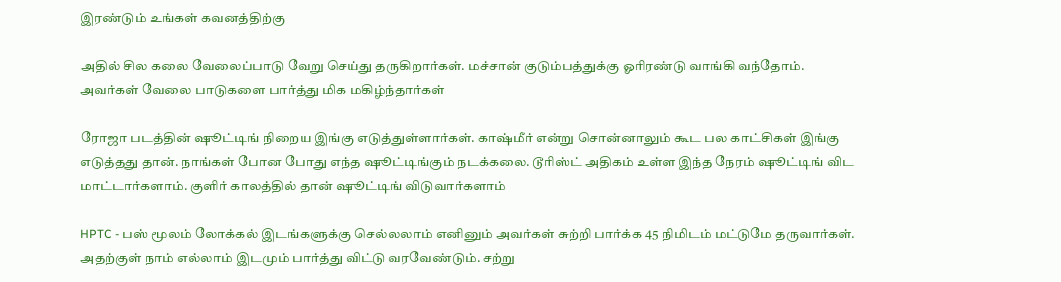இரண்டும் உங்கள் கவனத்திற்கு

அதில் சில கலை வேலைப்பாடு வேறு செய்து தருகிறார்கள். மச்சான் குடும்பத்துக்கு ஓரிரண்டு வாங்கி வந்தோம். அவர்கள் வேலை பாடுகளை பார்த்து மிக மகிழ்ந்தார்கள்

ரோஜா படத்தின் ஷூட்டிங் நிறைய இங்கு எடுத்துள்ளார்கள். காஷ்மீர் என்று சொன்னாலும் கூட பல காட்சிகள் இங்கு எடுத்தது தான். நாங்கள் போன போது எந்த ஷூட்டிங்கும் நடக்கலை. டூரிஸ்ட் அதிகம் உள்ள இந்த நேரம் ஷூட்டிங் விட மாட்டார்களாம். குளிர் காலத்தில் தான் ஷூட்டிங் விடுவார்களாம்

HPTC - பஸ் மூலம் லோக்கல் இடங்களுக்கு செல்லலாம் எனினும் அவர்கள் சுற்றி பார்க்க 45 நிமிடம் மட்டுமே தருவார்கள். அதற்குள் நாம் எல்லாம் இடமும் பார்த்து விட்டு வரவேண்டும். சற்று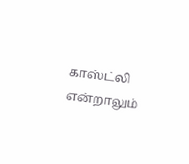காஸ்ட்லி என்றாலும்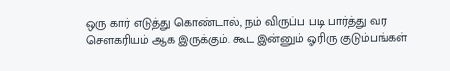ஒரு கார் எடுத்து கொண்டால், நம் விருப்ப படி பார்த்து வர சௌகரியம் ஆக இருக்கும். கூட இன்னும் ஓரிரு குடும்பங்கள்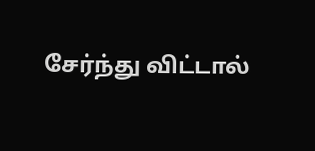சேர்ந்து விட்டால்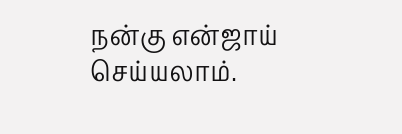நன்கு என்ஜாய் செய்யலாம்.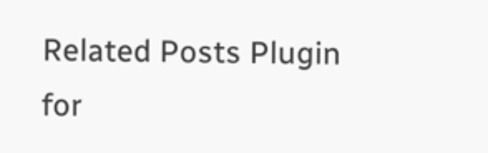Related Posts Plugin for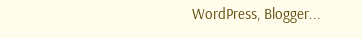WordPress, Blogger...